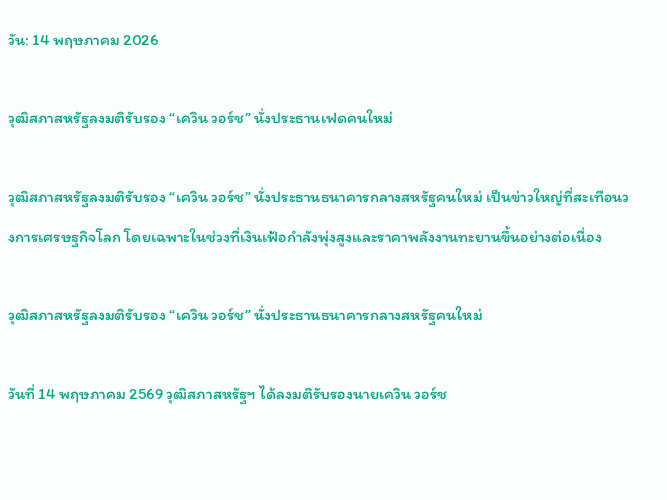วัน: 14 พฤษภาคม 2026

วุฒิสภาสหรัฐลงมติรับรอง “เควิน วอร์ช” นั่งประธานเฟดคนใหม่

วุฒิสภาสหรัฐลงมติรับรอง “เควิน วอร์ช” นั่งประธานธนาคารกลางสหรัฐคนใหม่ เป็นข่าวใหญ่ที่สะเทือนวงการเศรษฐกิจโลก โดยเฉพาะในช่วงที่เงินเฟ้อกำลังพุ่งสูงและราคาพลังงานทะยานขึ้นอย่างต่อเนื่อง

วุฒิสภาสหรัฐลงมติรับรอง “เควิน วอร์ช” นั่งประธานธนาคารกลางสหรัฐคนใหม่

วันที่ 14 พฤษภาคม 2569 วุฒิสภาสหรัฐฯ ได้ลงมติรับรองนายเควิน วอร์ช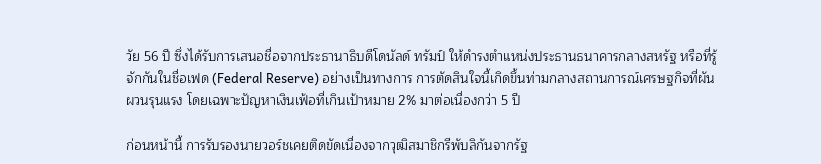วัย 56 ปี ซึ่งได้รับการเสนอชื่อจากประธานาธิบดีโดนัลด์ ทรัมป์ ให้ดำรงตำแหน่งประธานธนาคารกลางสหรัฐ หรือที่รู้จักกันในชื่อเฟด (Federal Reserve) อย่างเป็นทางการ การตัดสินใจนี้เกิดขึ้นท่ามกลางสถานการณ์เศรษฐกิจที่ผันผวนรุนแรง โดยเฉพาะปัญหาเงินเฟ้อที่เกินเป้าหมาย 2% มาต่อเนื่องกว่า 5 ปี

ก่อนหน้านี้ การรับรองนายวอร์ชเคยติดขัดเนื่องจากวุฒิสมาชิกรีพับลิกันจากรัฐ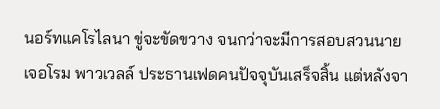นอร์ทแคโรไลนา ขู่จะขัดขวาง จนกว่าจะมีการสอบสวนนายเจอโรม พาวเวลล์ ประธานเฟดคนปัจจุบันเสร็จสิ้น แต่หลังจา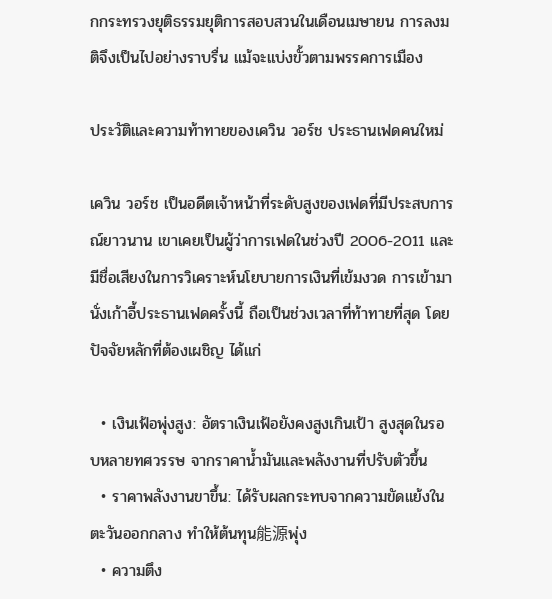กกระทรวงยุติธรรมยุติการสอบสวนในเดือนเมษายน การลงมติจึงเป็นไปอย่างราบรื่น แม้จะแบ่งขั้วตามพรรคการเมือง

ประวัติและความท้าทายของเควิน วอร์ช ประธานเฟดคนใหม่

เควิน วอร์ช เป็นอดีตเจ้าหน้าที่ระดับสูงของเฟดที่มีประสบการณ์ยาวนาน เขาเคยเป็นผู้ว่าการเฟดในช่วงปี 2006-2011 และมีชื่อเสียงในการวิเคราะห์นโยบายการเงินที่เข้มงวด การเข้ามานั่งเก้าอี้ประธานเฟดครั้งนี้ ถือเป็นช่วงเวลาที่ท้าทายที่สุด โดยปัจจัยหลักที่ต้องเผชิญ ได้แก่

  • เงินเฟ้อพุ่งสูง: อัตราเงินเฟ้อยังคงสูงเกินเป้า สูงสุดในรอบหลายทศวรรษ จากราคาน้ำมันและพลังงานที่ปรับตัวขึ้น
  • ราคาพลังงานขาขึ้น: ได้รับผลกระทบจากความขัดแย้งในตะวันออกกลาง ทำให้ต้นทุน能源พุ่ง
  • ความตึง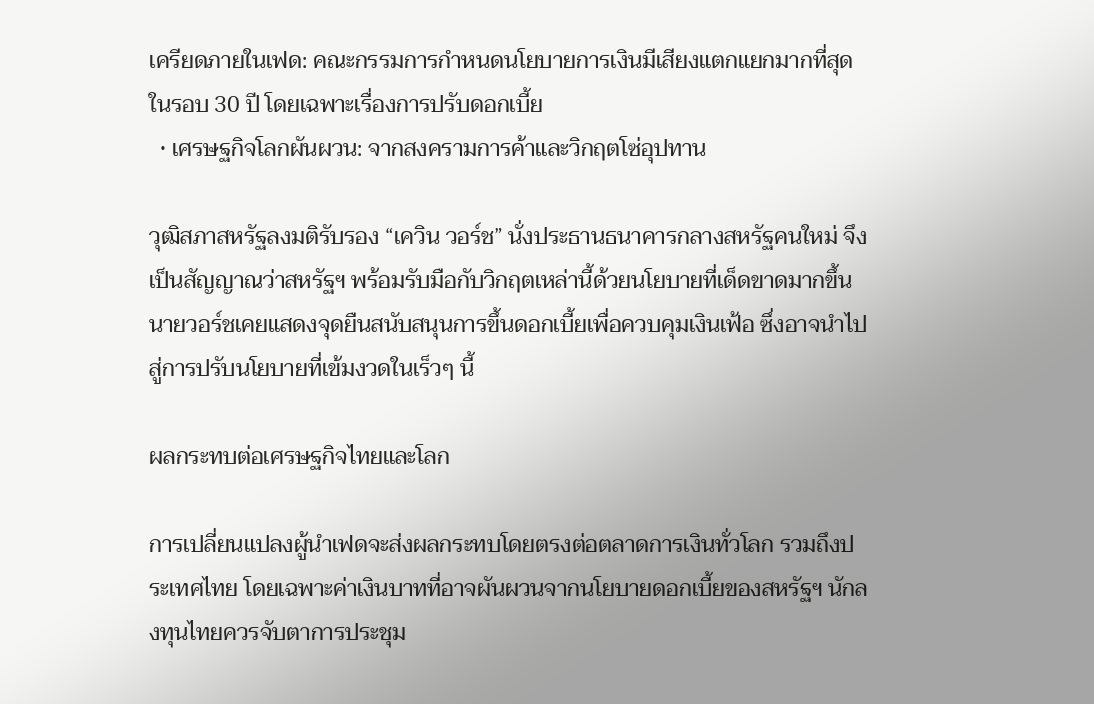เครียดภายในเฟด: คณะกรรมการกำหนดนโยบายการเงินมีเสียงแตกแยกมากที่สุดในรอบ 30 ปี โดยเฉพาะเรื่องการปรับดอกเบี้ย
  • เศรษฐกิจโลกผันผวน: จากสงครามการค้าและวิกฤตโซ่อุปทาน

วุฒิสภาสหรัฐลงมติรับรอง “เควิน วอร์ช” นั่งประธานธนาคารกลางสหรัฐคนใหม่ จึงเป็นสัญญาณว่าสหรัฐฯ พร้อมรับมือกับวิกฤตเหล่านี้ด้วยนโยบายที่เด็ดขาดมากขึ้น นายวอร์ชเคยแสดงจุดยืนสนับสนุนการขึ้นดอกเบี้ยเพื่อควบคุมเงินเฟ้อ ซึ่งอาจนำไปสู่การปรับนโยบายที่เข้มงวดในเร็วๆ นี้

ผลกระทบต่อเศรษฐกิจไทยและโลก

การเปลี่ยนแปลงผู้นำเฟดจะส่งผลกระทบโดยตรงต่อตลาดการเงินทั่วโลก รวมถึงประเทศไทย โดยเฉพาะค่าเงินบาทที่อาจผันผวนจากนโยบายดอกเบี้ยของสหรัฐฯ นักลงทุนไทยควรจับตาการประชุม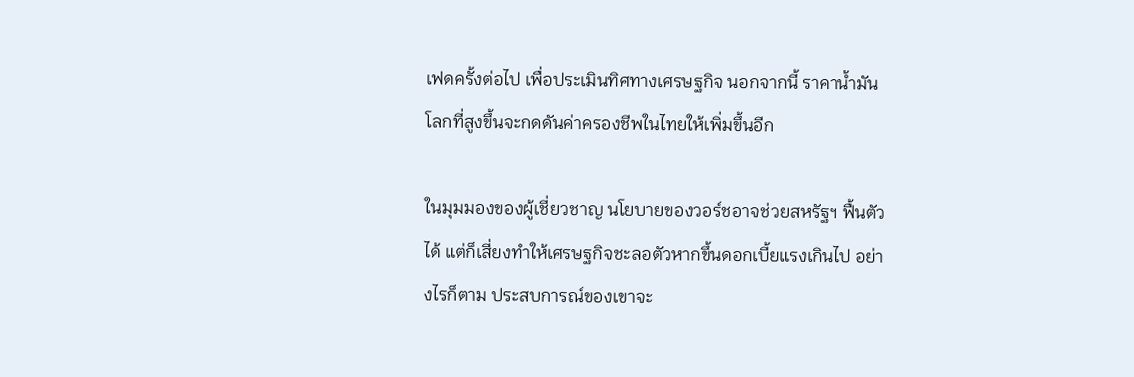เฟดครั้งต่อไป เพื่อประเมินทิศทางเศรษฐกิจ นอกจากนี้ ราคาน้ำมันโลกที่สูงขึ้นจะกดดันค่าครองชีพในไทยให้เพิ่มขึ้นอีก

ในมุมมองของผู้เชี่ยวชาญ นโยบายของวอร์ชอาจช่วยสหรัฐฯ ฟื้นตัวได้ แต่ก็เสี่ยงทำให้เศรษฐกิจชะลอตัวหากขึ้นดอกเบี้ยแรงเกินไป อย่างไรก็ตาม ประสบการณ์ของเขาจะ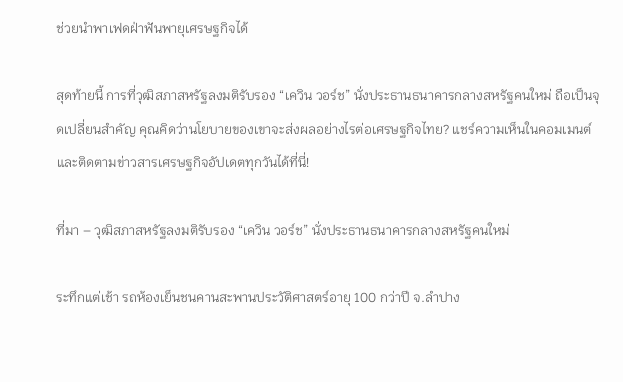ช่วยนำพาเฟดฝ่าฟันพายุเศรษฐกิจได้

สุดท้ายนี้ การที่วุฒิสภาสหรัฐลงมติรับรอง “เควิน วอร์ช” นั่งประธานธนาคารกลางสหรัฐคนใหม่ ถือเป็นจุดเปลี่ยนสำคัญ คุณคิดว่านโยบายของเขาจะส่งผลอย่างไรต่อเศรษฐกิจไทย? แชร์ความเห็นในคอมเมนต์และติดตามข่าวสารเศรษฐกิจอัปเดตทุกวันได้ที่นี่!

ที่มา – วุฒิสภาสหรัฐลงมติรับรอง “เควิน วอร์ช” นั่งประธานธนาคารกลางสหรัฐคนใหม่

ระทึกแต่เช้า รถห้องเย็นชนคานสะพานประวัติศาสตร์อายุ 100 กว่าปี จ.ลำปาง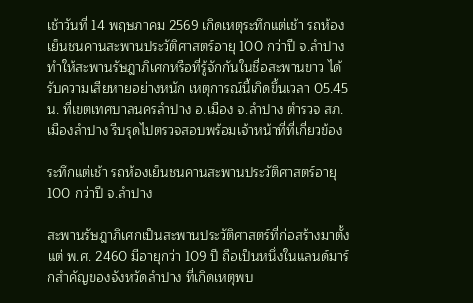เช้าวันที่ 14 พฤษภาคม 2569 เกิดเหตุระทึกแต่เช้า รถห้องเย็นชนคานสะพานประวัติศาสตร์อายุ 100 กว่าปี จ.ลำปาง ทำให้สะพานรัษฎาภิเศกหรือที่รู้จักกันในชื่อสะพานขาว ได้รับความเสียหายอย่างหนัก เหตุการณ์นี้เกิดขึ้นเวลา 05.45 น. ที่เขตเทศบาลนครลำปาง อ.เมือง จ.ลำปาง ตำรวจ สภ.เมืองลำปาง รีบรุดไปตรวจสอบพร้อมเจ้าหน้าที่ที่เกี่ยวข้อง

ระทึกแต่เช้า รถห้องเย็นชนคานสะพานประวัติศาสตร์อายุ 100 กว่าปี จ.ลำปาง

สะพานรัษฎาภิเศกเป็นสะพานประวัติศาสตร์ที่ก่อสร้างมาตั้งแต่ พ.ศ. 2460 มีอายุกว่า 109 ปี ถือเป็นหนึ่งในแลนด์มาร์กสำคัญของจังหวัดลำปาง ที่เกิดเหตุพบ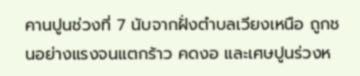คานปูนช่วงที่ 7 นับจากฝั่งตำบลเวียงเหนือ ถูกชนอย่างแรงจนแตกร้าว คดงอ และเศษปูนร่วงห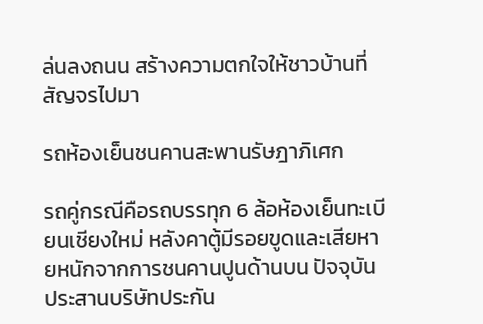ล่นลงถนน สร้างความตกใจให้ชาวบ้านที่สัญจรไปมา

รถห้องเย็นชนคานสะพานรัษฎาภิเศก

รถคู่กรณีคือรถบรรทุก 6 ล้อห้องเย็นทะเบียนเชียงใหม่ หลังคาตู้มีรอยขูดและเสียหายหนักจากการชนคานปูนด้านบน ปัจจุบันประสานบริษัทประกัน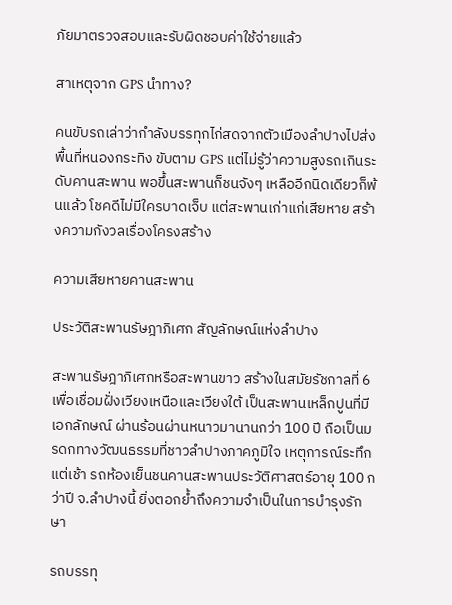ภัยมาตรวจสอบและรับผิดชอบค่าใช้จ่ายแล้ว

สาเหตุจาก GPS นำทาง?

คนขับรถเล่าว่ากำลังบรรทุกไก่สดจากตัวเมืองลำปางไปส่งพื้นที่หนองกระทิง ขับตาม GPS แต่ไม่รู้ว่าความสูงรถเกินระดับคานสะพาน พอขึ้นสะพานก็ชนจังๆ เหลืออีกนิดเดียวก็พ้นแล้ว โชคดีไม่มีใครบาดเจ็บ แต่สะพานเก่าแก่เสียหาย สร้างความกังวลเรื่องโครงสร้าง

ความเสียหายคานสะพาน

ประวัติสะพานรัษฎาภิเศก สัญลักษณ์แห่งลำปาง

สะพานรัษฎาภิเศกหรือสะพานขาว สร้างในสมัยรัชกาลที่ 6 เพื่อเชื่อมฝั่งเวียงเหนือและเวียงใต้ เป็นสะพานเหล็กปูนที่มีเอกลักษณ์ ผ่านร้อนผ่านหนาวมานานกว่า 100 ปี ถือเป็นมรดกทางวัฒนธรรมที่ชาวลำปางภาคภูมิใจ เหตุการณ์ระทึกแต่เช้า รถห้องเย็นชนคานสะพานประวัติศาสตร์อายุ 100 กว่าปี จ.ลำปางนี้ ยิ่งตอกย้ำถึงความจำเป็นในการบำรุงรักษา

รถบรรทุ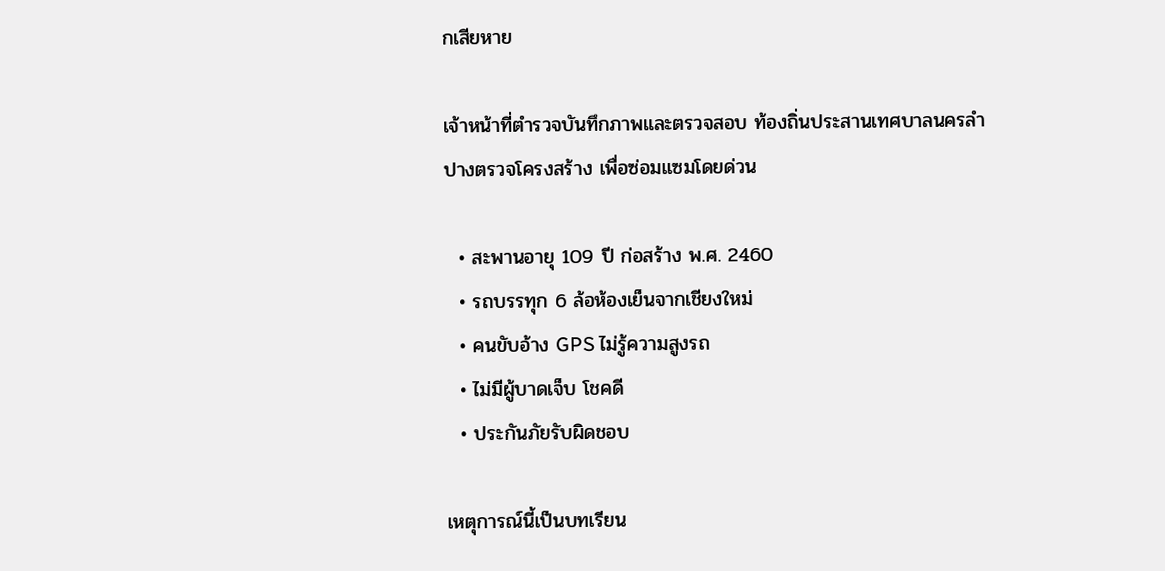กเสียหาย

เจ้าหน้าที่ตำรวจบันทึกภาพและตรวจสอบ ท้องถิ่นประสานเทศบาลนครลำปางตรวจโครงสร้าง เพื่อซ่อมแซมโดยด่วน

  • สะพานอายุ 109 ปี ก่อสร้าง พ.ศ. 2460
  • รถบรรทุก 6 ล้อห้องเย็นจากเชียงใหม่
  • คนขับอ้าง GPS ไม่รู้ความสูงรถ
  • ไม่มีผู้บาดเจ็บ โชคดี
  • ประกันภัยรับผิดชอบ

เหตุการณ์นี้เป็นบทเรียน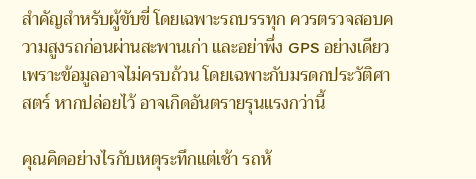สำคัญสำหรับผู้ขับขี่ โดยเฉพาะรถบรรทุก ควรตรวจสอบความสูงรถก่อนผ่านสะพานเก่า และอย่าพึ่ง GPS อย่างเดียว เพราะข้อมูลอาจไม่ครบถ้วน โดยเฉพาะกับมรดกประวัติศาสตร์ หากปล่อยไว้ อาจเกิดอันตรายรุนแรงกว่านี้

คุณคิดอย่างไรกับเหตุระทึกแต่เช้า รถห้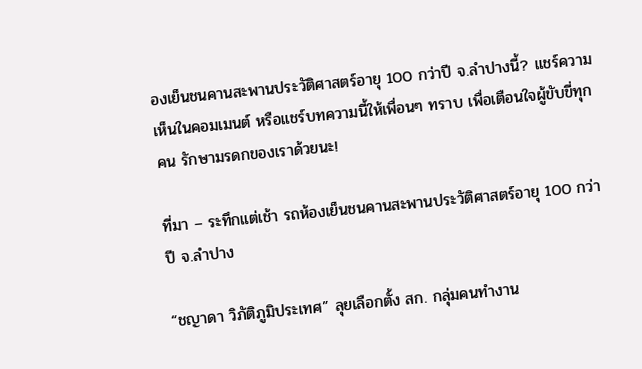องเย็นชนคานสะพานประวัติศาสตร์อายุ 100 กว่าปี จ.ลำปางนี้? แชร์ความเห็นในคอมเมนต์ หรือแชร์บทความนี้ให้เพื่อนๆ ทราบ เพื่อเตือนใจผู้ขับขี่ทุกคน รักษามรดกของเราด้วยนะ!

ที่มา – ระทึกแต่เช้า รถห้องเย็นชนคานสะพานประวัติศาสตร์อายุ 100 กว่าปี จ.ลำปาง

“ชญาดา วิภัติภูมิประเทศ” ลุยเลือกตั้ง สก. กลุ่มคนทำงาน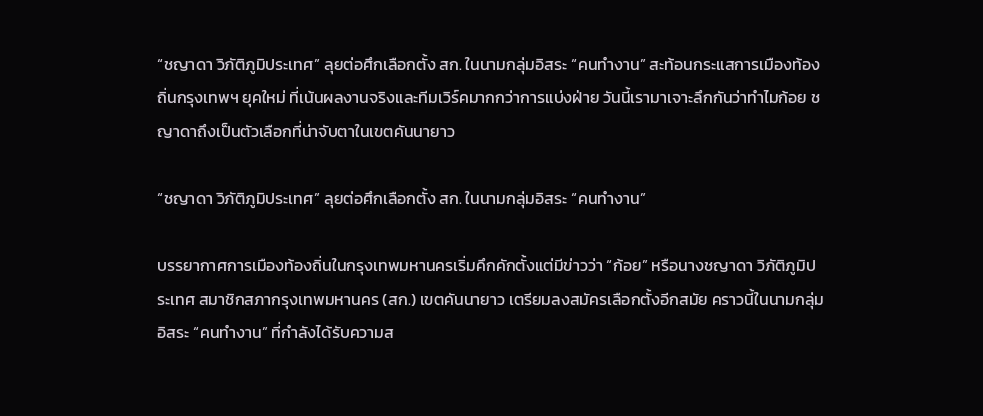“ชญาดา วิภัติภูมิประเทศ” ลุยต่อศึกเลือกตั้ง สก. ในนามกลุ่มอิสระ “คนทำงาน” สะท้อนกระแสการเมืองท้องถิ่นกรุงเทพฯ ยุคใหม่ ที่เน้นผลงานจริงและทีมเวิร์คมากกว่าการแบ่งฝ่าย วันนี้เรามาเจาะลึกกันว่าทำไมก้อย ชญาดาถึงเป็นตัวเลือกที่น่าจับตาในเขตคันนายาว

“ชญาดา วิภัติภูมิประเทศ” ลุยต่อศึกเลือกตั้ง สก. ในนามกลุ่มอิสระ “คนทำงาน”

บรรยากาศการเมืองท้องถิ่นในกรุงเทพมหานครเริ่มคึกคักตั้งแต่มีข่าวว่า “ก้อย” หรือนางชญาดา วิภัติภูมิประเทศ สมาชิกสภากรุงเทพมหานคร (สก.) เขตคันนายาว เตรียมลงสมัครเลือกตั้งอีกสมัย คราวนี้ในนามกลุ่มอิสระ “คนทำงาน” ที่กำลังได้รับความส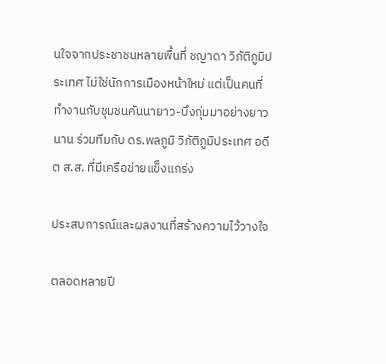นใจจากประชาชนหลายพื้นที่ ชญาดา วิภัติภูมิประเทศ ไม่ใช่นักการเมืองหน้าใหม่ แต่เป็นคนที่ทำงานกับชุมชนคันนายาว-บึงกุ่มมาอย่างยาวนาน ร่วมทีมกับ ดร.พลภูมิ วิภัติภูมิประเทศ อดีต ส.ส. ที่มีเครือข่ายแข็งแกร่ง

ประสบการณ์และผลงานที่สร้างความไว้วางใจ

ตลอดหลายปี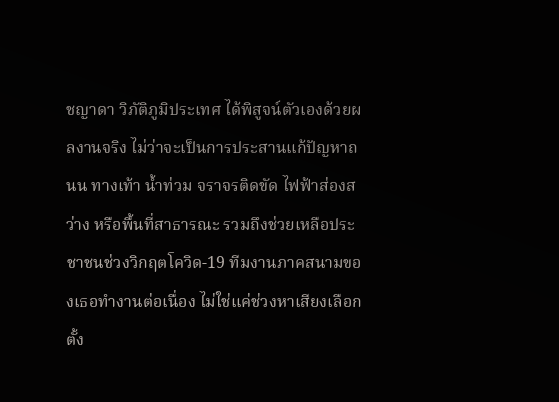ชญาดา วิภัติภูมิประเทศ ได้พิสูจน์ตัวเองด้วยผลงานจริง ไม่ว่าจะเป็นการประสานแก้ปัญหาถนน ทางเท้า น้ำท่วม จราจรติดขัด ไฟฟ้าส่องสว่าง หรือพื้นที่สาธารณะ รวมถึงช่วยเหลือประชาชนช่วงวิกฤตโควิด-19 ทีมงานภาคสนามของเธอทำงานต่อเนื่อง ไม่ใช่แค่ช่วงหาเสียงเลือกตั้ง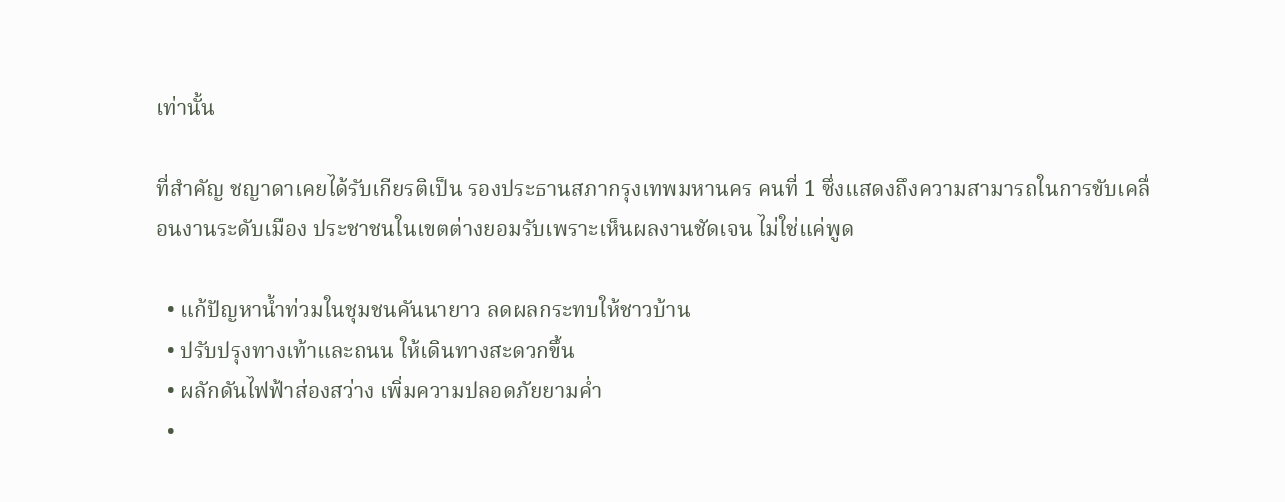เท่านั้น

ที่สำคัญ ชญาดาเคยได้รับเกียรติเป็น รองประธานสภากรุงเทพมหานคร คนที่ 1 ซึ่งแสดงถึงความสามารถในการขับเคลื่อนงานระดับเมือง ประชาชนในเขตต่างยอมรับเพราะเห็นผลงานชัดเจน ไม่ใช่แค่พูด

  • แก้ปัญหาน้ำท่วมในชุมชนคันนายาว ลดผลกระทบให้ชาวบ้าน
  • ปรับปรุงทางเท้าและถนน ให้เดินทางสะดวกขึ้น
  • ผลักดันไฟฟ้าส่องสว่าง เพิ่มความปลอดภัยยามค่ำ
  •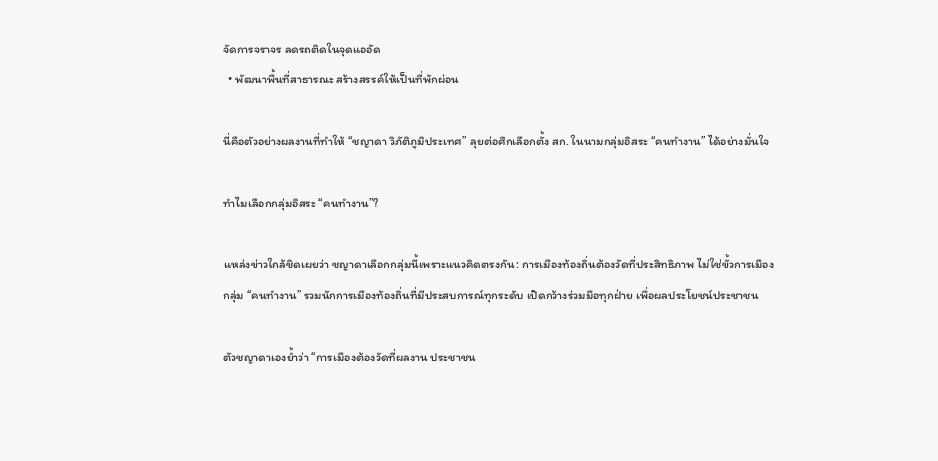จัดการจราจร ลดรถติดในจุดแออัด
  • พัฒนาพื้นที่สาธารณะ สร้างสรรค์ให้เป็นที่พักผ่อน

นี่คือตัวอย่างผลงานที่ทำให้ “ชญาดา วิภัติภูมิประเทศ” ลุยต่อศึกเลือกตั้ง สก. ในนามกลุ่มอิสระ “คนทำงาน” ได้อย่างมั่นใจ

ทำไมเลือกกลุ่มอิสระ “คนทำงาน”?

แหล่งข่าวใกล้ชิดเผยว่า ชญาดาเลือกกลุ่มนี้เพราะแนวคิดตรงกัน: การเมืองท้องถิ่นต้องวัดที่ประสิทธิภาพ ไม่ใช่ขั้วการเมือง กลุ่ม “คนทำงาน” รวมนักการเมืองท้องถิ่นที่มีประสบการณ์ทุกระดับ เปิดกว้างร่วมมือทุกฝ่าย เพื่อผลประโยชน์ประชาชน

ตัวชญาดาเองย้ำว่า “การเมืองต้องวัดที่ผลงาน ประชาชน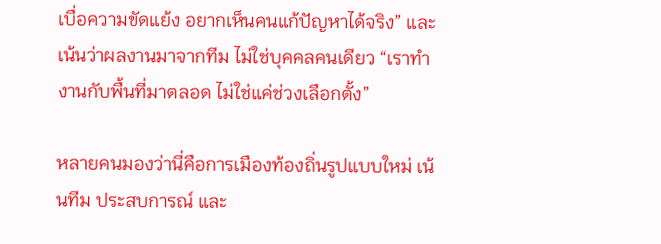เบื่อความขัดแย้ง อยากเห็นคนแก้ปัญหาได้จริง” และเน้นว่าผลงานมาจากทีม ไม่ใช่บุคคลคนเดียว “เราทำงานกับพื้นที่มาตลอด ไม่ใช่แค่ช่วงเลือกตั้ง”

หลายคนมองว่านี่คือการเมืองท้องถิ่นรูปแบบใหม่ เน้นทีม ประสบการณ์ และ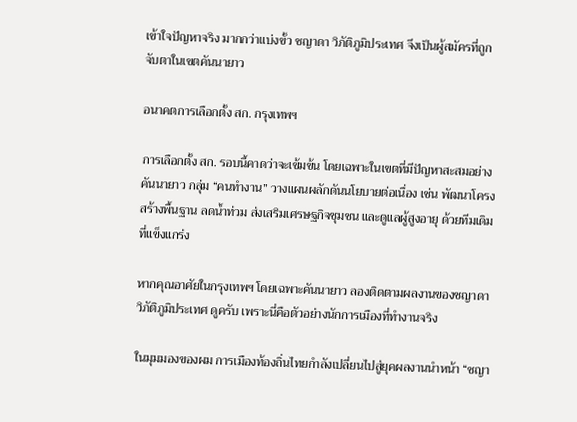เข้าใจปัญหาจริง มากกว่าแบ่งขั้ว ชญาดา วิภัติภูมิประเทศ จึงเป็นผู้สมัครที่ถูกจับตาในเขตคันนายาว

อนาคตการเลือกตั้ง สก. กรุงเทพฯ

การเลือกตั้ง สก. รอบนี้คาดว่าจะเข้มข้น โดยเฉพาะในเขตที่มีปัญหาสะสมอย่างคันนายาว กลุ่ม “คนทำงาน” วางแผนผลักดันนโยบายต่อเนื่อง เช่น พัฒนาโครงสร้างพื้นฐาน ลดน้ำท่วม ส่งเสริมเศรษฐกิจชุมชน และดูแลผู้สูงอายุ ด้วยทีมเดิมที่แข็งแกร่ง

หากคุณอาศัยในกรุงเทพฯ โดยเฉพาะคันนายาว ลองติดตามผลงานของชญาดา วิภัติภูมิประเทศ ดูครับ เพราะนี่คือตัวอย่างนักการเมืองที่ทำงานจริง

ในมุมมองของผม การเมืองท้องถิ่นไทยกำลังเปลี่ยนไปสู่ยุคผลงานนำหน้า “ชญา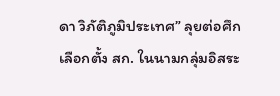ดา วิภัติภูมิประเทศ” ลุยต่อศึกเลือกตั้ง สก. ในนามกลุ่มอิสระ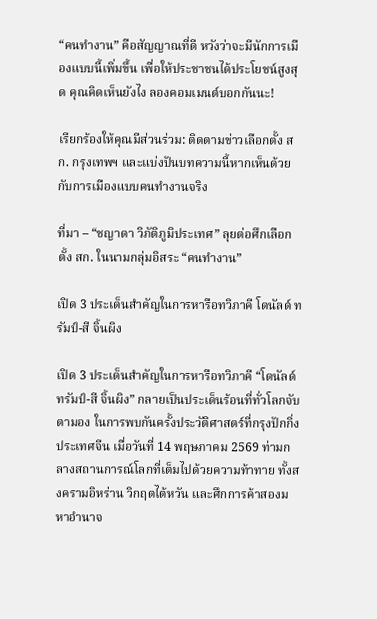“คนทำงาน” คือสัญญาณที่ดี หวังว่าจะมีนักการเมืองแบบนี้เพิ่มขึ้น เพื่อให้ประชาชนได้ประโยชน์สูงสุด คุณคิดเห็นยังไง ลองคอมเมนต์บอกกันนะ!

เรียกร้องให้คุณมีส่วนร่วม: ติดตามข่าวเลือกตั้ง สก. กรุงเทพฯ และแบ่งปันบทความนี้หากเห็นด้วยกับการเมืองแบบคนทำงานจริง

ที่มา – “ชญาดา วิภัติภูมิประเทศ” ลุยต่อศึกเลือกตั้ง สก. ในนามกลุ่มอิสระ “คนทำงาน”

เปิด 3 ประเด็นสำคัญในการหารือทวิภาคี โดนัลด์ ทรัมป์-สี จิ้นผิง

เปิด 3 ประเด็นสำคัญในการหารือทวิภาคี “โดนัลด์ ทรัมป์-สี จิ้นผิง” กลายเป็นประเด็นร้อนที่ทั่วโลกจับตามอง ในการพบกันครั้งประวัติศาสตร์ที่กรุงปักกิ่ง ประเทศจีน เมื่อวันที่ 14 พฤษภาคม 2569 ท่ามกลางสถานการณ์โลกที่เต็มไปด้วยความท้าทาย ทั้งสงครามอิหร่าน วิกฤตไต้หวัน และศึกการค้าสองมหาอำนาจ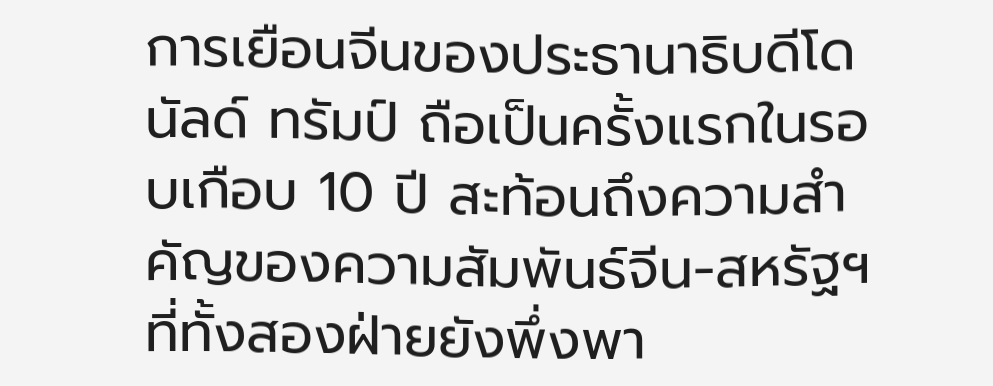การเยือนจีนของประธานาธิบดีโดนัลด์ ทรัมป์ ถือเป็นครั้งแรกในรอบเกือบ 10 ปี สะท้อนถึงความสำคัญของความสัมพันธ์จีน-สหรัฐฯ ที่ทั้งสองฝ่ายยังพึ่งพา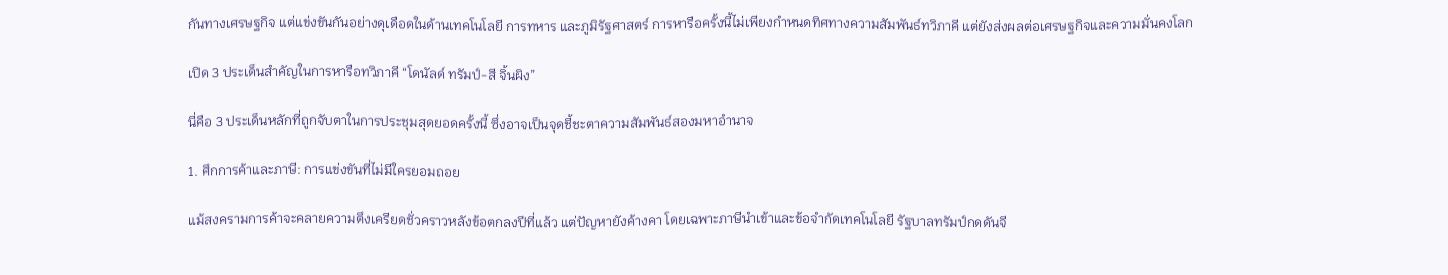กันทางเศรษฐกิจ แต่แข่งขันกันอย่างดุเดือดในด้านเทคโนโลยี การทหาร และภูมิรัฐศาสตร์ การหารือครั้งนี้ไม่เพียงกำหนดทิศทางความสัมพันธ์ทวิภาคี แต่ยังส่งผลต่อเศรษฐกิจและความมั่นคงโลก

เปิด 3 ประเด็นสำคัญในการหารือทวิภาคี “โดนัลด์ ทรัมป์-สี จิ้นผิง”

นี่คือ 3 ประเด็นหลักที่ถูกจับตาในการประชุมสุดยอดครั้งนี้ ซึ่งอาจเป็นจุดชี้ชะตาความสัมพันธ์สองมหาอำนาจ

1. ศึกการค้าและภาษี: การแข่งขันที่ไม่มีใครยอมถอย

แม้สงครามการค้าจะคลายความตึงเครียดชั่วคราวหลังข้อตกลงปีที่แล้ว แต่ปัญหายังค้างคา โดยเฉพาะภาษีนำเข้าและข้อจำกัดเทคโนโลยี รัฐบาลทรัมป์กดดันจี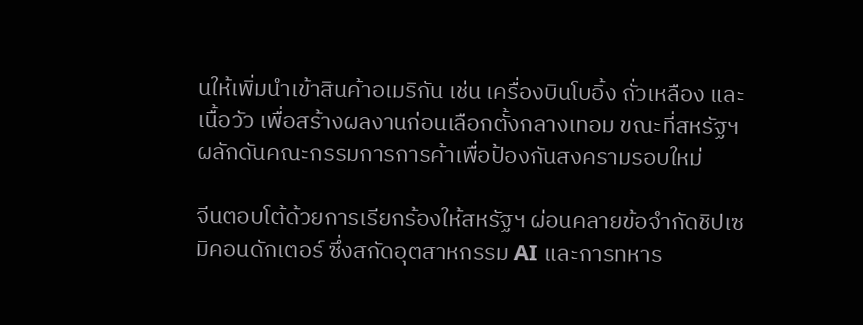นให้เพิ่มนำเข้าสินค้าอเมริกัน เช่น เครื่องบินโบอิ้ง ถั่วเหลือง และเนื้อวัว เพื่อสร้างผลงานก่อนเลือกตั้งกลางเทอม ขณะที่สหรัฐฯ ผลักดันคณะกรรมการการค้าเพื่อป้องกันสงครามรอบใหม่

จีนตอบโต้ด้วยการเรียกร้องให้สหรัฐฯ ผ่อนคลายข้อจำกัดชิปเซมิคอนดักเตอร์ ซึ่งสกัดอุตสาหกรรม AI และการทหาร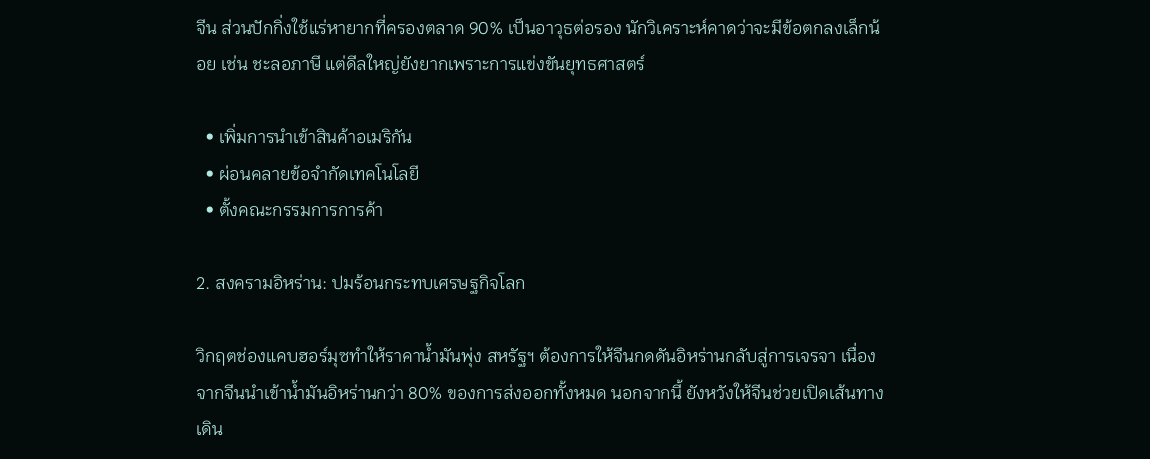จีน ส่วนปักกิ่งใช้แร่หายากที่ครองตลาด 90% เป็นอาวุธต่อรอง นักวิเคราะห์คาดว่าจะมีข้อตกลงเล็กน้อย เช่น ชะลอภาษี แต่ดีลใหญ่ยังยากเพราะการแข่งขันยุทธศาสตร์

  • เพิ่มการนำเข้าสินค้าอเมริกัน
  • ผ่อนคลายข้อจำกัดเทคโนโลยี
  • ตั้งคณะกรรมการการค้า

2. สงครามอิหร่าน: ปมร้อนกระทบเศรษฐกิจโลก

วิกฤตช่องแคบฮอร์มุซทำให้ราคาน้ำมันพุ่ง สหรัฐฯ ต้องการให้จีนกดดันอิหร่านกลับสู่การเจรจา เนื่องจากจีนนำเข้าน้ำมันอิหร่านกว่า 80% ของการส่งออกทั้งหมด นอกจากนี้ ยังหวังให้จีนช่วยเปิดเส้นทางเดิน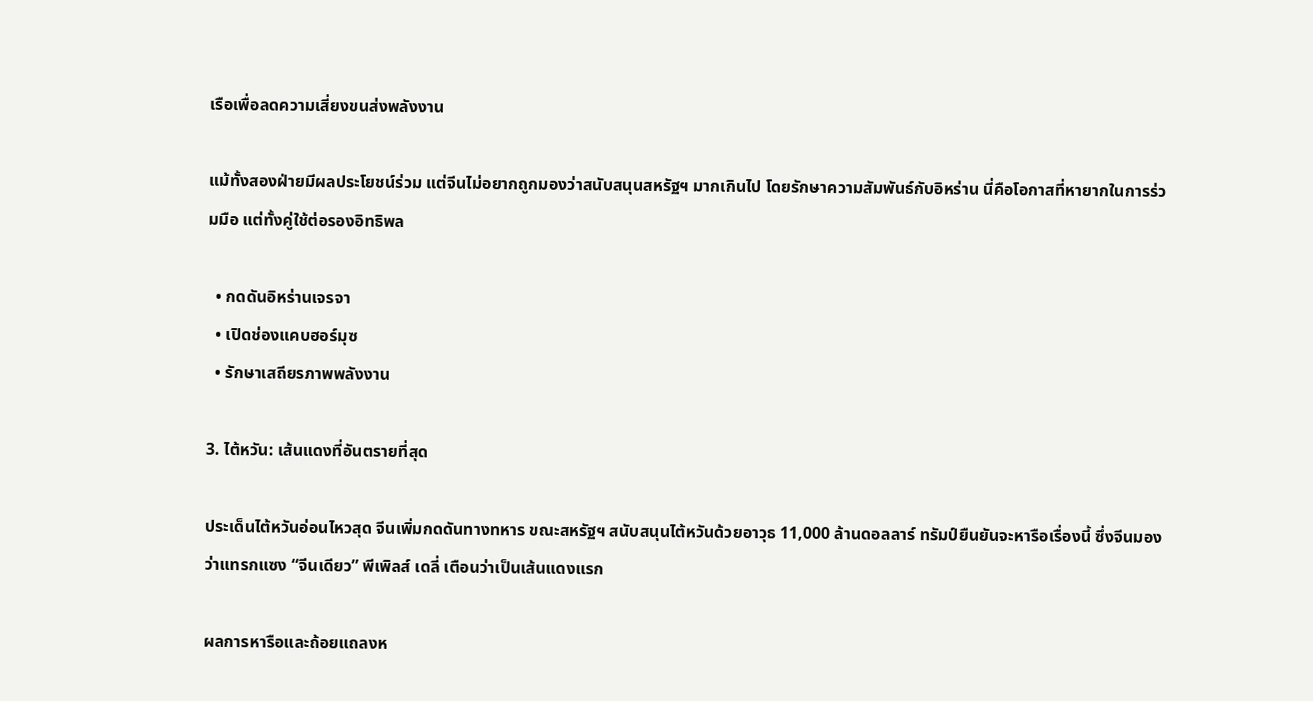เรือเพื่อลดความเสี่ยงขนส่งพลังงาน

แม้ทั้งสองฝ่ายมีผลประโยชน์ร่วม แต่จีนไม่อยากถูกมองว่าสนับสนุนสหรัฐฯ มากเกินไป โดยรักษาความสัมพันธ์กับอิหร่าน นี่คือโอกาสที่หายากในการร่วมมือ แต่ทั้งคู่ใช้ต่อรองอิทธิพล

  • กดดันอิหร่านเจรจา
  • เปิดช่องแคบฮอร์มุซ
  • รักษาเสถียรภาพพลังงาน

3. ไต้หวัน: เส้นแดงที่อันตรายที่สุด

ประเด็นไต้หวันอ่อนไหวสุด จีนเพิ่มกดดันทางทหาร ขณะสหรัฐฯ สนับสนุนไต้หวันด้วยอาวุธ 11,000 ล้านดอลลาร์ ทรัมป์ยืนยันจะหารือเรื่องนี้ ซึ่งจีนมองว่าแทรกแซง “จีนเดียว” พีเพิลส์ เดลี่ เตือนว่าเป็นเส้นแดงแรก

ผลการหารือและถ้อยแถลงห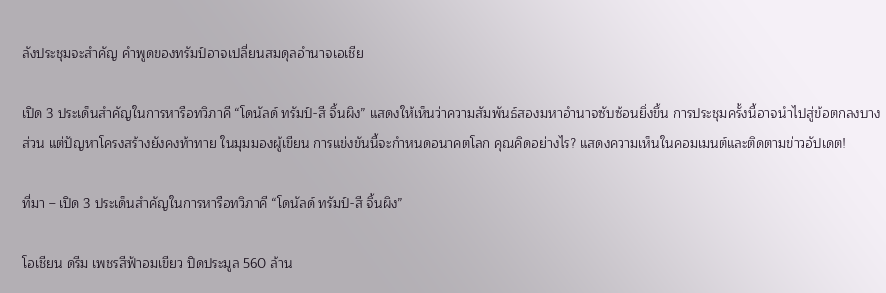ลังประชุมจะสำคัญ คำพูดของทรัมป์อาจเปลี่ยนสมดุลอำนาจเอเชีย

เปิด 3 ประเด็นสำคัญในการหารือทวิภาคี “โดนัลด์ ทรัมป์-สี จิ้นผิง” แสดงให้เห็นว่าความสัมพันธ์สองมหาอำนาจซับซ้อนยิ่งขึ้น การประชุมครั้งนี้อาจนำไปสู่ข้อตกลงบางส่วน แต่ปัญหาโครงสร้างยังคงท้าทาย ในมุมมองผู้เขียน การแข่งขันนี้จะกำหนดอนาคตโลก คุณคิดอย่างไร? แสดงความเห็นในคอมเมนต์และติดตามข่าวอัปเดต!

ที่มา – เปิด 3 ประเด็นสำคัญในการหารือทวิภาคี “โดนัลด์ ทรัมป์-สี จิ้นผิง”

โอเชียน ดรีม เพชรสีฟ้าอมเขียว ปิดประมูล 560 ล้าน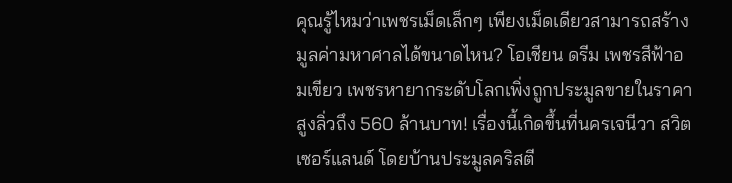คุณรู้ไหมว่าเพชรเม็ดเล็กๆ เพียงเม็ดเดียวสามารถสร้างมูลค่ามหาศาลได้ขนาดไหน? โอเชียน ดรีม เพชรสีฟ้าอมเขียว เพชรหายากระดับโลกเพิ่งถูกประมูลขายในราคาสูงลิ่วถึง 560 ล้านบาท! เรื่องนี้เกิดขึ้นที่นครเจนีวา สวิตเซอร์แลนด์ โดยบ้านประมูลคริสตี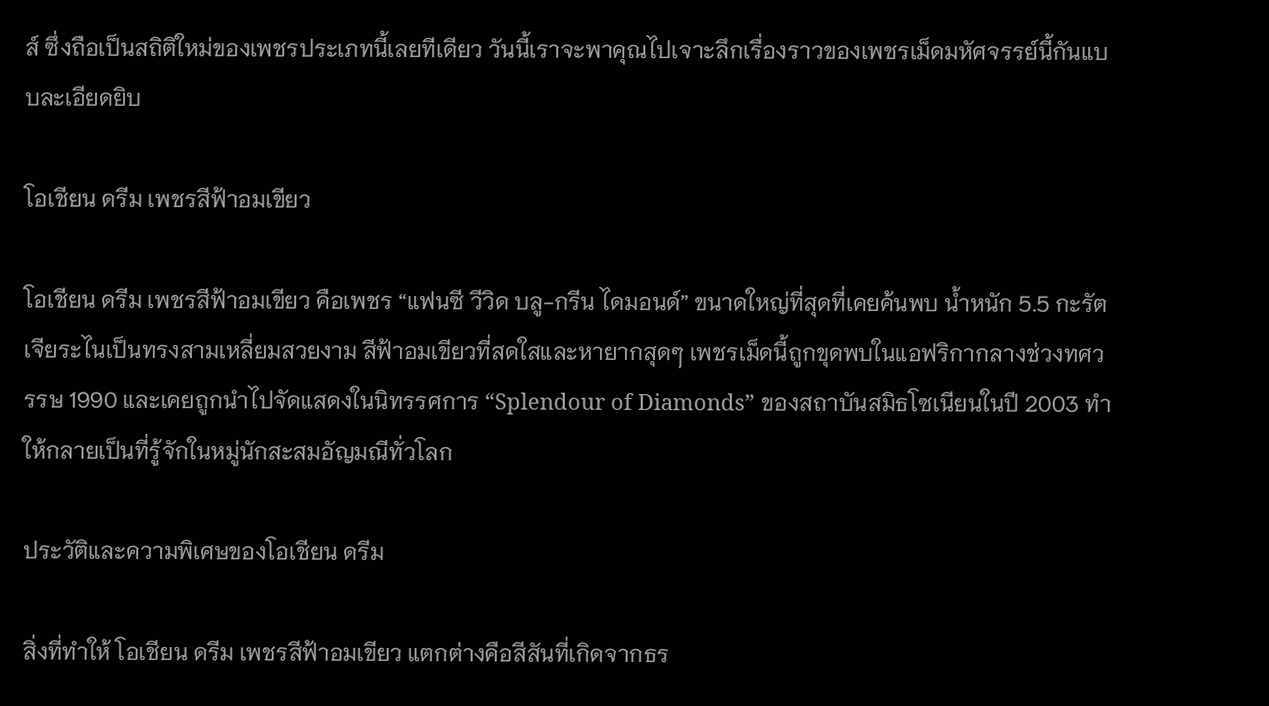ส์ ซึ่งถือเป็นสถิติใหม่ของเพชรประเภทนี้เลยทีเดียว วันนี้เราจะพาคุณไปเจาะลึกเรื่องราวของเพชรเม็ดมหัศจรรย์นี้กันแบบละเอียดยิบ

โอเชียน ดรีม เพชรสีฟ้าอมเขียว

โอเชียน ดรีม เพชรสีฟ้าอมเขียว คือเพชร “แฟนซี วีวิด บลู-กรีน ไดมอนด์” ขนาดใหญ่ที่สุดที่เคยค้นพบ น้ำหนัก 5.5 กะรัต เจียระไนเป็นทรงสามเหลี่ยมสวยงาม สีฟ้าอมเขียวที่สดใสและหายากสุดๆ เพชรเม็ดนี้ถูกขุดพบในแอฟริกากลางช่วงทศวรรษ 1990 และเคยถูกนำไปจัดแสดงในนิทรรศการ “Splendour of Diamonds” ของสถาบันสมิธโซเนียนในปี 2003 ทำให้กลายเป็นที่รู้จักในหมู่นักสะสมอัญมณีทั่วโลก

ประวัติและความพิเศษของโอเชียน ดรีม

สิ่งที่ทำให้ โอเชียน ดรีม เพชรสีฟ้าอมเขียว แตกต่างคือสีสันที่เกิดจากธร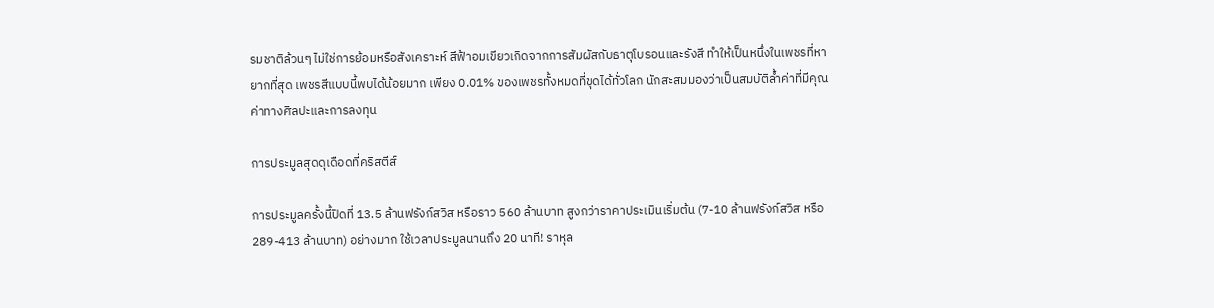รมชาติล้วนๆ ไม่ใช่การย้อมหรือสังเคราะห์ สีฟ้าอมเขียวเกิดจากการสัมผัสกับธาตุโบรอนและรังสี ทำให้เป็นหนึ่งในเพชรที่หายากที่สุด เพชรสีแบบนี้พบได้น้อยมาก เพียง 0.01% ของเพชรทั้งหมดที่ขุดได้ทั่วโลก นักสะสมมองว่าเป็นสมบัติล้ำค่าที่มีคุณค่าทางศิลปะและการลงทุน

การประมูลสุดดุเดือดที่คริสตีส์

การประมูลครั้งนี้ปิดที่ 13.5 ล้านฟรังก์สวิส หรือราว 560 ล้านบาท สูงกว่าราคาประเมินเริ่มต้น (7-10 ล้านฟรังก์สวิส หรือ 289-413 ล้านบาท) อย่างมาก ใช้เวลาประมูลนานถึง 20 นาที! ราหุล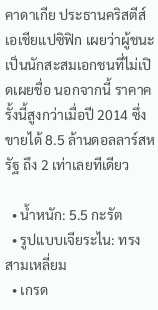คาดาเกีย ประธานคริสตีส์เอเชียแปซิฟิก เผยว่าผู้ชนะเป็นนักสะสมเอกชนที่ไม่เปิดเผยชื่อ นอกจากนี้ ราคาครั้งนี้สูงกว่าเมื่อปี 2014 ซึ่งขายได้ 8.5 ล้านดอลลาร์สหรัฐ ถึง 2 เท่าเลยทีเดียว

  • น้ำหนัก: 5.5 กะรัต
  • รูปแบบเจียระไน: ทรงสามเหลี่ยม
  • เกรด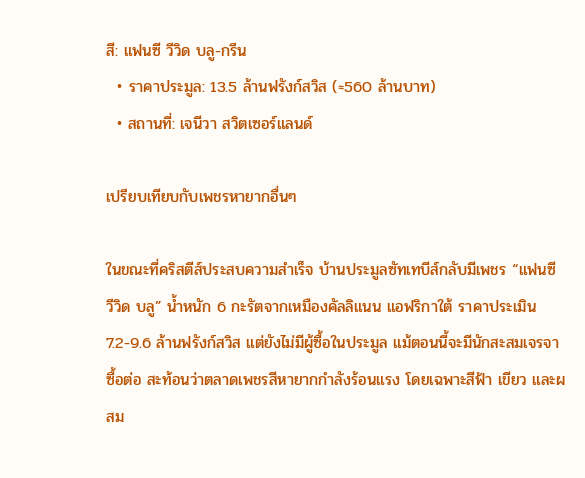สี: แฟนซี วีวิด บลู-กรีน
  • ราคาประมูล: 13.5 ล้านฟรังก์สวิส (≈560 ล้านบาท)
  • สถานที่: เจนีวา สวิตเซอร์แลนด์

เปรียบเทียบกับเพชรหายากอื่นๆ

ในขณะที่คริสตีส์ประสบความสำเร็จ บ้านประมูลซัทเทบีส์กลับมีเพชร “แฟนซี วีวิด บลู” น้ำหนัก 6 กะรัตจากเหมืองคัลลิแนน แอฟริกาใต้ ราคาประเมิน 7.2-9.6 ล้านฟรังก์สวิส แต่ยังไม่มีผู้ซื้อในประมูล แม้ตอนนี้จะมีนักสะสมเจรจาซื้อต่อ สะท้อนว่าตลาดเพชรสีหายากกำลังร้อนแรง โดยเฉพาะสีฟ้า เขียว และผสม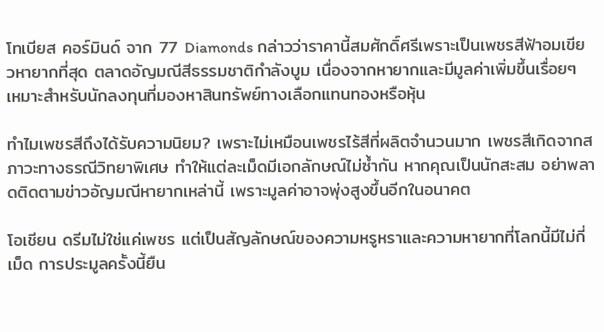โทเบียส คอร์มินด์ จาก 77 Diamonds กล่าวว่าราคานี้สมศักดิ์ศรีเพราะเป็นเพชรสีฟ้าอมเขียวหายากที่สุด ตลาดอัญมณีสีธรรมชาติกำลังบูม เนื่องจากหายากและมีมูลค่าเพิ่มขึ้นเรื่อยๆ เหมาะสำหรับนักลงทุนที่มองหาสินทรัพย์ทางเลือกแทนทองหรือหุ้น

ทำไมเพชรสีถึงได้รับความนิยม? เพราะไม่เหมือนเพชรไร้สีที่ผลิตจำนวนมาก เพชรสีเกิดจากสภาวะทางธรณีวิทยาพิเศษ ทำให้แต่ละเม็ดมีเอกลักษณ์ไม่ซ้ำกัน หากคุณเป็นนักสะสม อย่าพลาดติดตามข่าวอัญมณีหายากเหล่านี้ เพราะมูลค่าอาจพุ่งสูงขึ้นอีกในอนาคต

โอเชียน ดรีมไม่ใช่แค่เพชร แต่เป็นสัญลักษณ์ของความหรูหราและความหายากที่โลกนี้มีไม่กี่เม็ด การประมูลครั้งนี้ยืน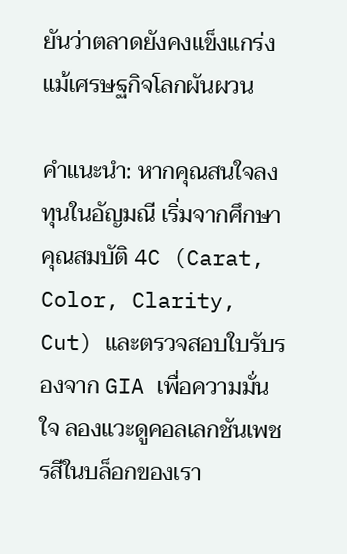ยันว่าตลาดยังคงแข็งแกร่ง แม้เศรษฐกิจโลกผันผวน

คำแนะนำ: หากคุณสนใจลงทุนในอัญมณี เริ่มจากศึกษาคุณสมบัติ 4C (Carat, Color, Clarity, Cut) และตรวจสอบใบรับรองจาก GIA เพื่อความมั่นใจ ลองแวะดูคอลเลกชันเพชรสีในบล็อกของเรา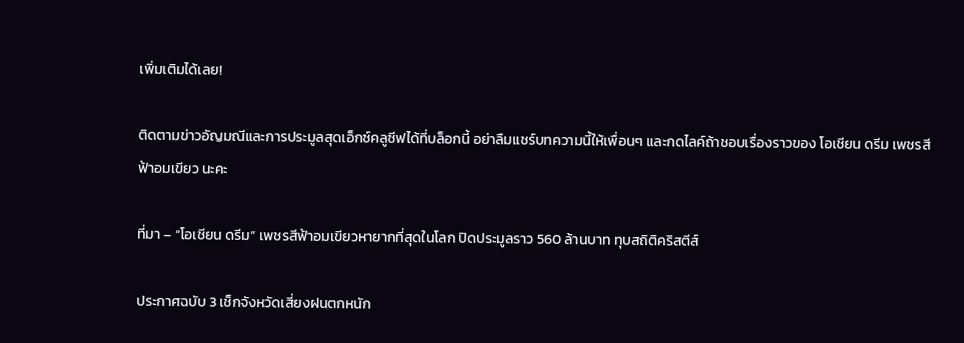เพิ่มเติมได้เลย!

ติดตามข่าวอัญมณีและการประมูลสุดเอ็กซ์คลูซีฟได้ที่บล็อกนี้ อย่าลืมแชร์บทความนี้ให้เพื่อนๆ และกดไลค์ถ้าชอบเรื่องราวของ โอเชียน ดรีม เพชรสีฟ้าอมเขียว นะคะ

ที่มา – “โอเชียน ดรีม” เพชรสีฟ้าอมเขียวหายากที่สุดในโลก ปิดประมูลราว 560 ล้านบาท ทุบสถิติคริสตีส์

ประกาศฉบับ 3 เช็กจังหวัดเสี่ยงฝนตกหนัก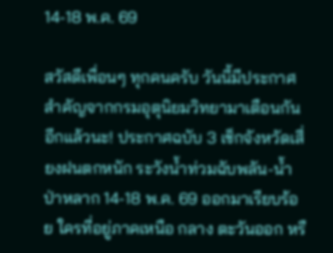14-18 พ.ค. 69

สวัสดีเพื่อนๆ ทุกคนครับ วันนี้มีประกาศสำคัญจากกรมอุตุนิยมวิทยามาเตือนกันอีกแล้วนะ! ประกาศฉบับ 3 เช็กจังหวัดเสี่ยงฝนตกหนัก ระวังน้ำท่วมฉับพลัน-น้ำป่าหลาก 14-18 พ.ค. 69 ออกมาเรียบร้อย ใครที่อยู่ภาคเหนือ กลาง ตะวันออก หรื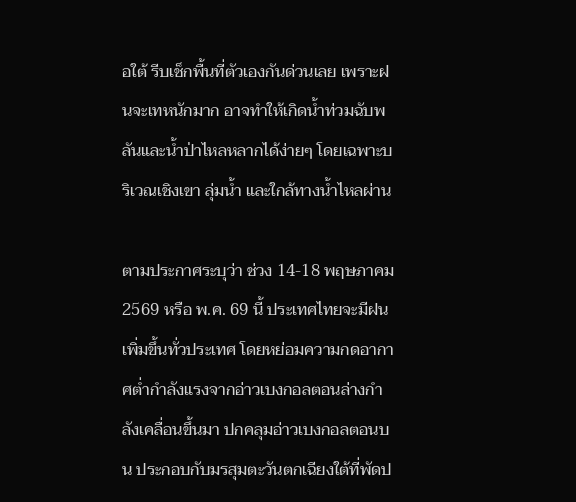อใต้ รีบเช็กพื้นที่ตัวเองกันด่วนเลย เพราะฝนจะเทหนักมาก อาจทำให้เกิดน้ำท่วมฉับพลันและน้ำป่าไหลหลากได้ง่ายๆ โดยเฉพาะบริเวณเชิงเขา ลุ่มน้ำ และใกล้ทางน้ำไหลผ่าน

ตามประกาศระบุว่า ช่วง 14-18 พฤษภาคม 2569 หรือ พ.ค. 69 นี้ ประเทศไทยจะมีฝนเพิ่มขึ้นทั่วประเทศ โดยหย่อมความกดอากาศต่ำกำลังแรงจากอ่าวเบงกอลตอนล่างกำลังเคลื่อนขึ้นมา ปกคลุมอ่าวเบงกอลตอนบน ประกอบกับมรสุมตะวันตกเฉียงใต้ที่พัดป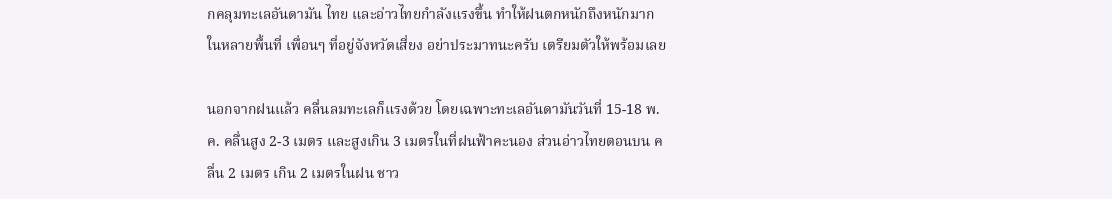กคลุมทะเลอันดามัน ไทย และอ่าวไทยกำลังแรงขึ้น ทำให้ฝนตกหนักถึงหนักมากในหลายพื้นที่ เพื่อนๆ ที่อยู่จังหวัดเสี่ยง อย่าประมาทนะครับ เตรียมตัวให้พร้อมเลย

นอกจากฝนแล้ว คลื่นลมทะเลก็แรงด้วย โดยเฉพาะทะเลอันดามันวันที่ 15-18 พ.ค. คลื่นสูง 2-3 เมตร และสูงเกิน 3 เมตรในที่ฝนฟ้าคะนอง ส่วนอ่าวไทยตอนบน คลื่น 2 เมตร เกิน 2 เมตรในฝน ชาว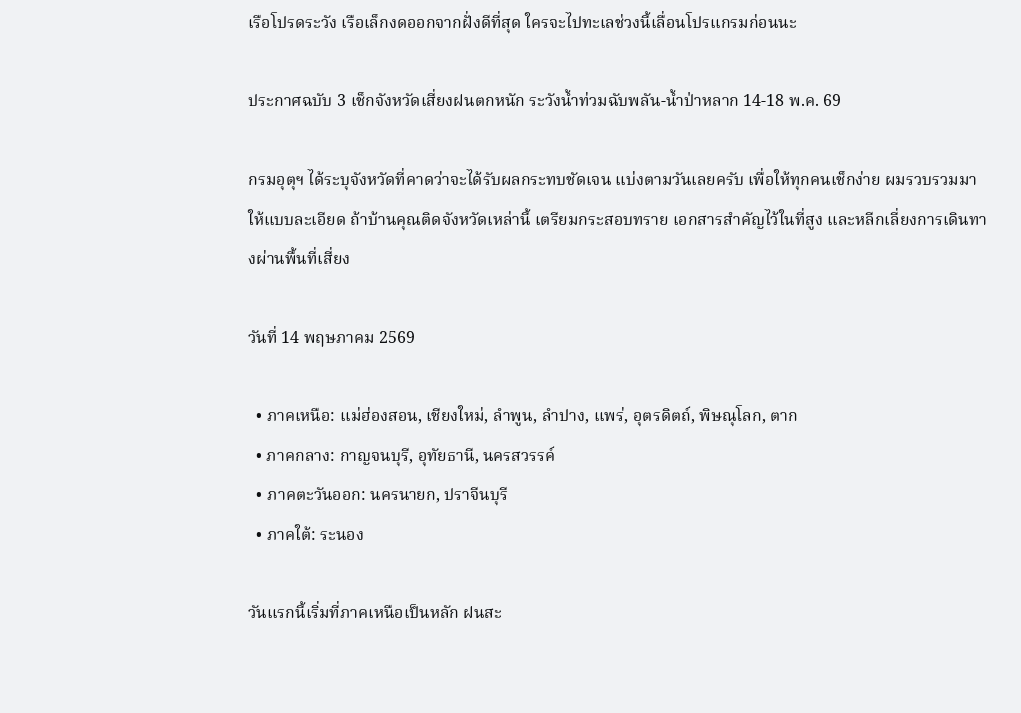เรือโปรดระวัง เรือเล็กงดออกจากฝั่งดีที่สุด ใครจะไปทะเลช่วงนี้เลื่อนโปรแกรมก่อนนะ

ประกาศฉบับ 3 เช็กจังหวัดเสี่ยงฝนตกหนัก ระวังน้ำท่วมฉับพลัน-น้ำป่าหลาก 14-18 พ.ค. 69

กรมอุตุฯ ได้ระบุจังหวัดที่คาดว่าจะได้รับผลกระทบชัดเจน แบ่งตามวันเลยครับ เพื่อให้ทุกคนเช็กง่าย ผมรวบรวมมาให้แบบละเอียด ถ้าบ้านคุณติดจังหวัดเหล่านี้ เตรียมกระสอบทราย เอกสารสำคัญไว้ในที่สูง และหลีกเลี่ยงการเดินทางผ่านพื้นที่เสี่ยง

วันที่ 14 พฤษภาคม 2569

  • ภาคเหนือ: แม่ฮ่องสอน, เชียงใหม่, ลำพูน, ลำปาง, แพร่, อุตรดิตถ์, พิษณุโลก, ตาก
  • ภาคกลาง: กาญจนบุรี, อุทัยธานี, นครสวรรค์
  • ภาคตะวันออก: นครนายก, ปราจีนบุรี
  • ภาคใต้: ระนอง

วันแรกนี้เริ่มที่ภาคเหนือเป็นหลัก ฝนสะ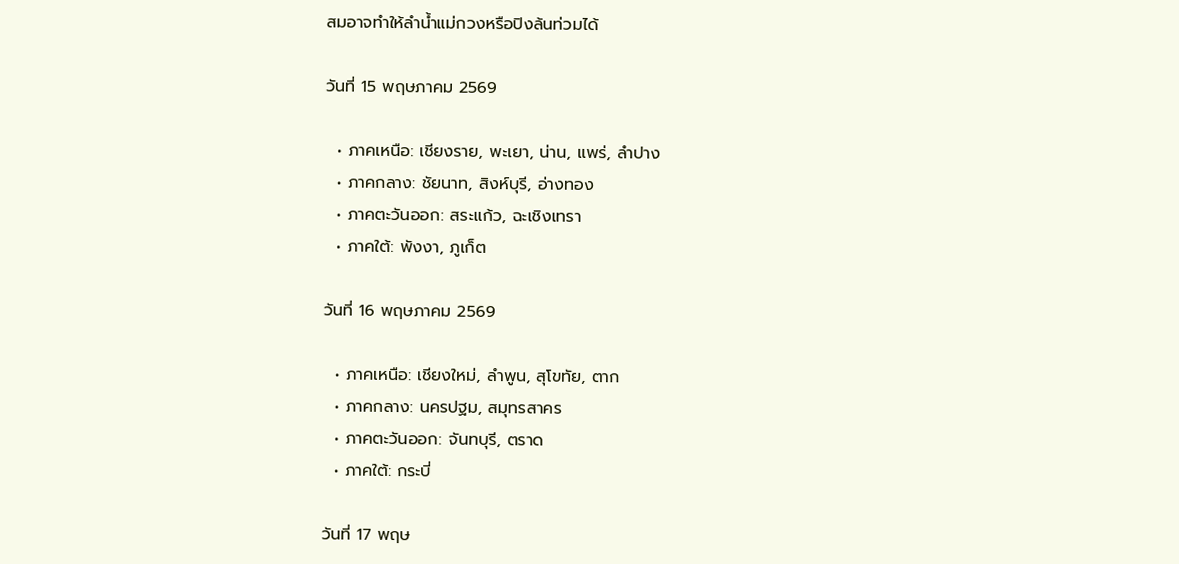สมอาจทำให้ลำน้ำแม่กวงหรือปิงล้นท่วมได้

วันที่ 15 พฤษภาคม 2569

  • ภาคเหนือ: เชียงราย, พะเยา, น่าน, แพร่, ลำปาง
  • ภาคกลาง: ชัยนาท, สิงห์บุรี, อ่างทอง
  • ภาคตะวันออก: สระแก้ว, ฉะเชิงเทรา
  • ภาคใต้: พังงา, ภูเก็ต

วันที่ 16 พฤษภาคม 2569

  • ภาคเหนือ: เชียงใหม่, ลำพูน, สุโขทัย, ตาก
  • ภาคกลาง: นครปฐม, สมุทรสาคร
  • ภาคตะวันออก: จันทบุรี, ตราด
  • ภาคใต้: กระบี่

วันที่ 17 พฤษ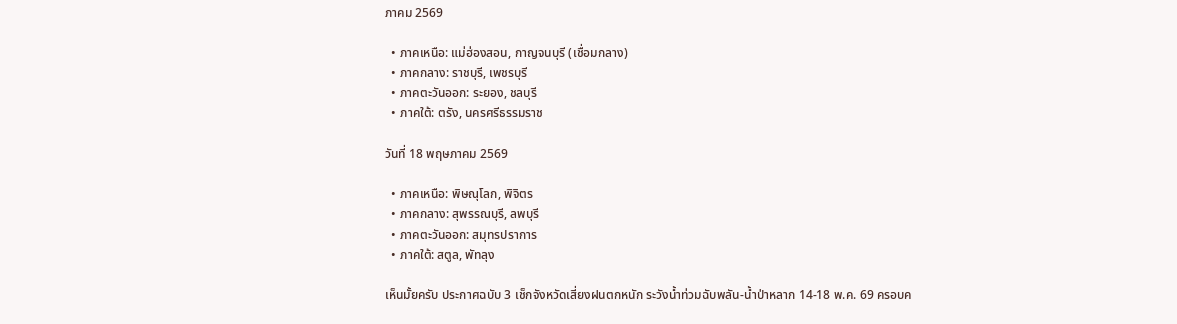ภาคม 2569

  • ภาคเหนือ: แม่ฮ่องสอน, กาญจนบุรี (เชื่อมกลาง)
  • ภาคกลาง: ราชบุรี, เพชรบุรี
  • ภาคตะวันออก: ระยอง, ชลบุรี
  • ภาคใต้: ตรัง, นครศรีธรรมราช

วันที่ 18 พฤษภาคม 2569

  • ภาคเหนือ: พิษณุโลก, พิจิตร
  • ภาคกลาง: สุพรรณบุรี, ลพบุรี
  • ภาคตะวันออก: สมุทรปราการ
  • ภาคใต้: สตูล, พัทลุง

เห็นมั้ยครับ ประกาศฉบับ 3 เช็กจังหวัดเสี่ยงฝนตกหนัก ระวังน้ำท่วมฉับพลัน-น้ำป่าหลาก 14-18 พ.ค. 69 ครอบค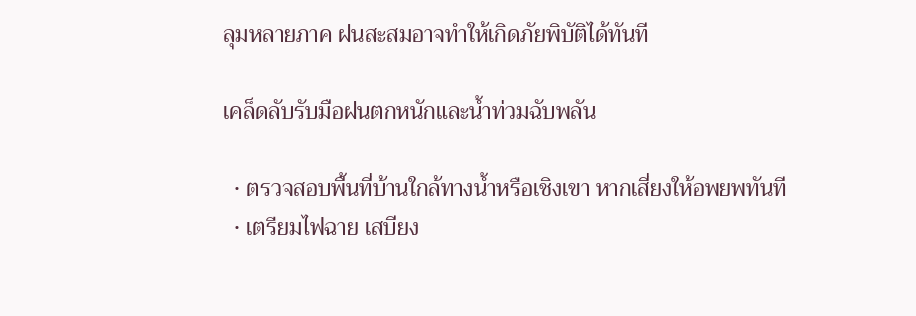ลุมหลายภาค ฝนสะสมอาจทำให้เกิดภัยพิบัติได้ทันที

เคล็ดลับรับมือฝนตกหนักและน้ำท่วมฉับพลัน

  • ตรวจสอบพื้นที่บ้านใกล้ทางน้ำหรือเชิงเขา หากเสี่ยงให้อพยพทันที
  • เตรียมไฟฉาย เสบียง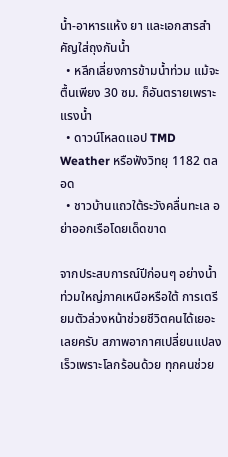น้ำ-อาหารแห้ง ยา และเอกสารสำคัญใส่ถุงกันน้ำ
  • หลีกเลี่ยงการข้ามน้ำท่วม แม้จะตื้นเพียง 30 ซม. ก็อันตรายเพราะแรงน้ำ
  • ดาวน์โหลดแอป TMD Weather หรือฟังวิทยุ 1182 ตลอด
  • ชาวบ้านแถวใต้ระวังคลื่นทะเล อย่าออกเรือโดยเด็ดขาด

จากประสบการณ์ปีก่อนๆ อย่างน้ำท่วมใหญ่ภาคเหนือหรือใต้ การเตรียมตัวล่วงหน้าช่วยชีวิตคนได้เยอะเลยครับ สภาพอากาศเปลี่ยนแปลงเร็วเพราะโลกร้อนด้วย ทุกคนช่วย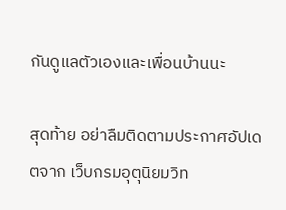กันดูแลตัวเองและเพื่อนบ้านนะ

สุดท้าย อย่าลืมติดตามประกาศอัปเดตจาก เว็บกรมอุตุนิยมวิท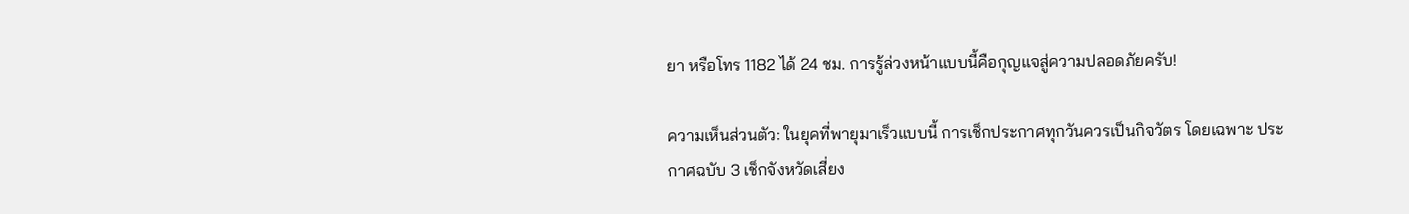ยา หรือโทร 1182 ได้ 24 ชม. การรู้ล่วงหน้าแบบนี้คือกุญแจสู่ความปลอดภัยครับ!

ความเห็นส่วนตัว: ในยุคที่พายุมาเร็วแบบนี้ การเช็กประกาศทุกวันควรเป็นกิจวัตร โดยเฉพาะ ประกาศฉบับ 3 เช็กจังหวัดเสี่ยง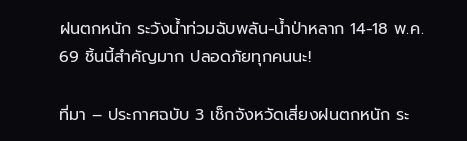ฝนตกหนัก ระวังน้ำท่วมฉับพลัน-น้ำป่าหลาก 14-18 พ.ค. 69 ชิ้นนี้สำคัญมาก ปลอดภัยทุกคนนะ!

ที่มา – ประกาศฉบับ 3 เช็กจังหวัดเสี่ยงฝนตกหนัก ระ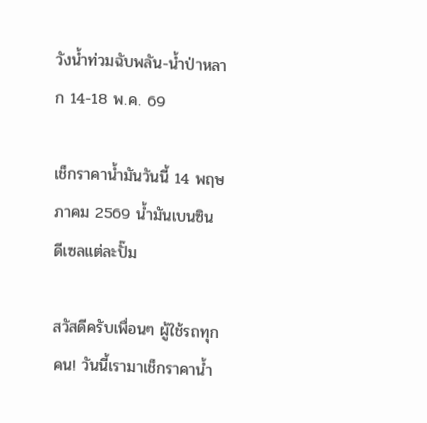วังน้ำท่วมฉับพลัน-น้ำป่าหลาก 14-18 พ.ค. 69

เช็กราคาน้ำมันวันนี้ 14 พฤษภาคม 2569 น้ำมันเบนซิน ดีเซลแต่ละปั๊ม

สวัสดีครับเพื่อนๆ ผู้ใช้รถทุกคน! วันนี้เรามาเช็กราคาน้ำ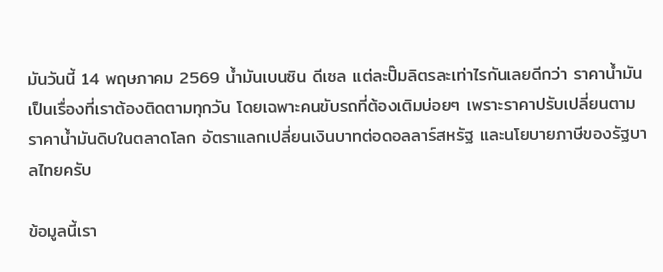มันวันนี้ 14 พฤษภาคม 2569 น้ำมันเบนซิน ดีเซล แต่ละปั๊มลิตรละเท่าไรกันเลยดีกว่า ราคาน้ำมันเป็นเรื่องที่เราต้องติดตามทุกวัน โดยเฉพาะคนขับรถที่ต้องเติมบ่อยๆ เพราะราคาปรับเปลี่ยนตามราคาน้ำมันดิบในตลาดโลก อัตราแลกเปลี่ยนเงินบาทต่อดอลลาร์สหรัฐ และนโยบายภาษีของรัฐบาลไทยครับ

ข้อมูลนี้เรา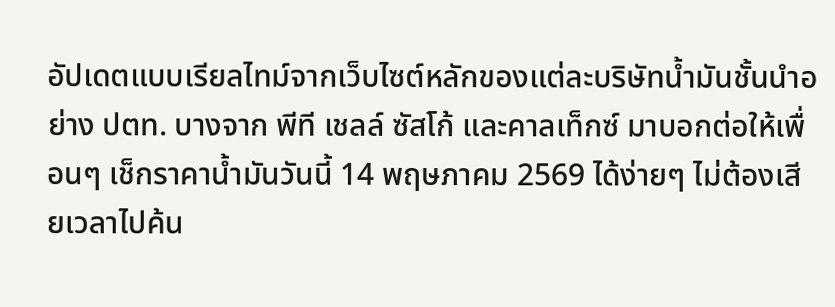อัปเดตแบบเรียลไทม์จากเว็บไซต์หลักของแต่ละบริษัทน้ำมันชั้นนำอย่าง ปตท. บางจาก พีที เชลล์ ซัสโก้ และคาลเท็กซ์ มาบอกต่อให้เพื่อนๆ เช็กราคาน้ำมันวันนี้ 14 พฤษภาคม 2569 ได้ง่ายๆ ไม่ต้องเสียเวลาไปค้น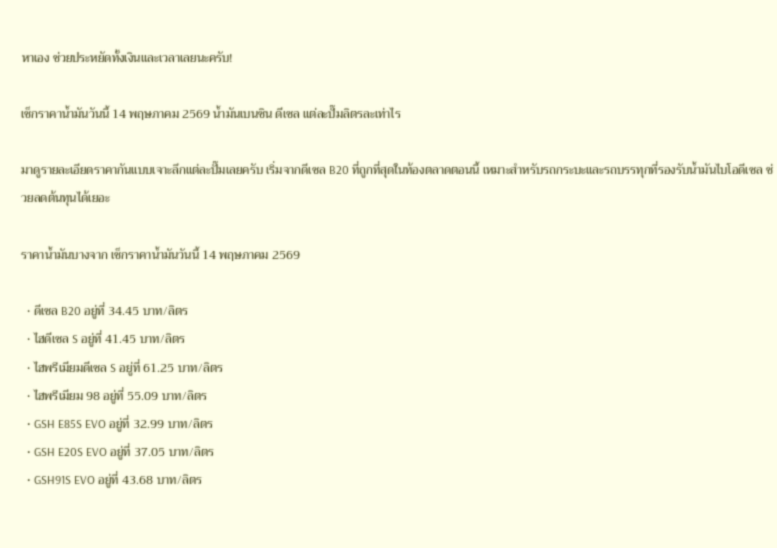หาเอง ช่วยประหยัดทั้งเงินและเวลาเลยนะครับ!

เช็กราคาน้ำมันวันนี้ 14 พฤษภาคม 2569 น้ำมันเบนซิน ดีเซล แต่ละปั๊มลิตรละเท่าไร

มาดูรายละเอียดราคากันแบบเจาะลึกแต่ละปั๊มเลยครับ เริ่มจากดีเซล B20 ที่ถูกที่สุดในท้องตลาดตอนนี้ เหมาะสำหรับรถกระบะและรถบรรทุกที่รองรับน้ำมันไบโอดีเซล ช่วยลดต้นทุนได้เยอะ

ราคาน้ำมันบางจาก เช็กราคาน้ำมันวันนี้ 14 พฤษภาคม 2569

  • ดีเซล B20 อยู่ที่ 34.45 บาท/ลิตร
  • ไฮดีเซล S อยู่ที่ 41.45 บาท/ลิตร
  • ไฮพรีเมียมดีเซล S อยู่ที่ 61.25 บาท/ลิตร
  • ไฮพรีเมียม 98 อยู่ที่ 55.09 บาท/ลิตร
  • GSH E85S EVO อยู่ที่ 32.99 บาท/ลิตร
  • GSH E20S EVO อยู่ที่ 37.05 บาท/ลิตร
  • GSH91S EVO อยู่ที่ 43.68 บาท/ลิตร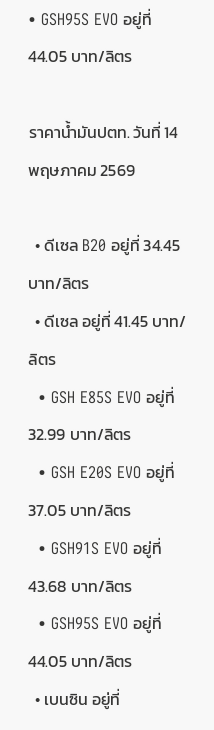• GSH95S EVO อยู่ที่ 44.05 บาท/ลิตร

ราคาน้ำมันปตท. วันที่ 14 พฤษภาคม 2569

  • ดีเซล B20 อยู่ที่ 34.45 บาท/ลิตร
  • ดีเซล อยู่ที่ 41.45 บาท/ลิตร
  • GSH E85S EVO อยู่ที่ 32.99 บาท/ลิตร
  • GSH E20S EVO อยู่ที่ 37.05 บาท/ลิตร
  • GSH91S EVO อยู่ที่ 43.68 บาท/ลิตร
  • GSH95S EVO อยู่ที่ 44.05 บาท/ลิตร
  • เบนซิน อยู่ที่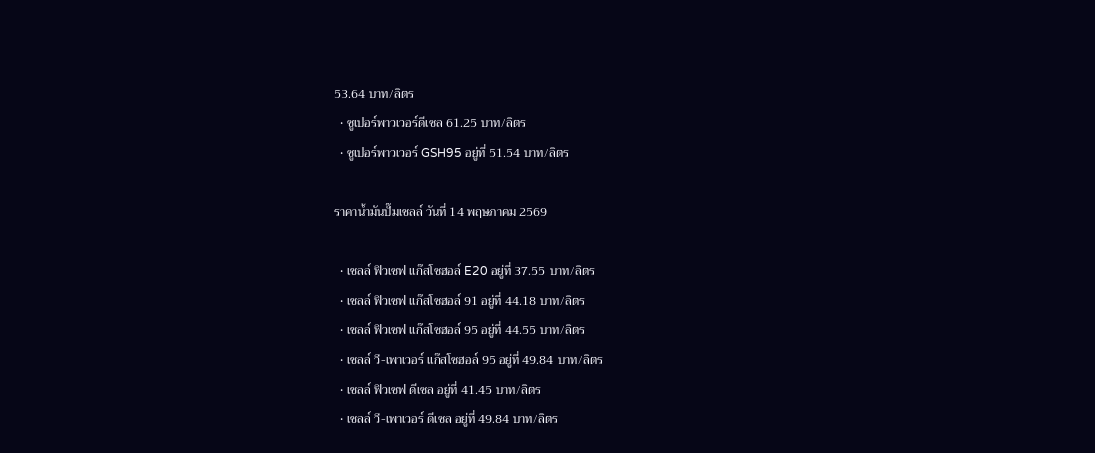53.64 บาท/ลิตร
  • ซูเปอร์พาวเวอร์ดีเซล 61.25 บาท/ลิตร
  • ซูเปอร์พาวเวอร์ GSH95 อยู่ที่ 51.54 บาท/ลิตร

ราคาน้ำมันปั๊มเชลล์ วันที่ 14 พฤษภาคม 2569

  • เชลล์ ฟิวเซฟ แก๊สโซฮอล์ E20 อยู่ที่ 37.55 บาท/ลิตร
  • เชลล์ ฟิวเซฟ แก๊สโซฮอล์ 91 อยู่ที่ 44.18 บาท/ลิตร
  • เชลล์ ฟิวเซฟ แก๊สโซฮอล์ 95 อยู่ที่ 44.55 บาท/ลิตร
  • เชลล์ วี-เพาเวอร์ แก๊สโซฮอล์ 95 อยู่ที่ 49.84 บาท/ลิตร
  • เชลล์ ฟิวเซฟ ดีเซล อยู่ที่ 41.45 บาท/ลิตร
  • เชลล์ วี-เพาเวอร์ ดีเซล อยู่ที่ 49.84 บาท/ลิตร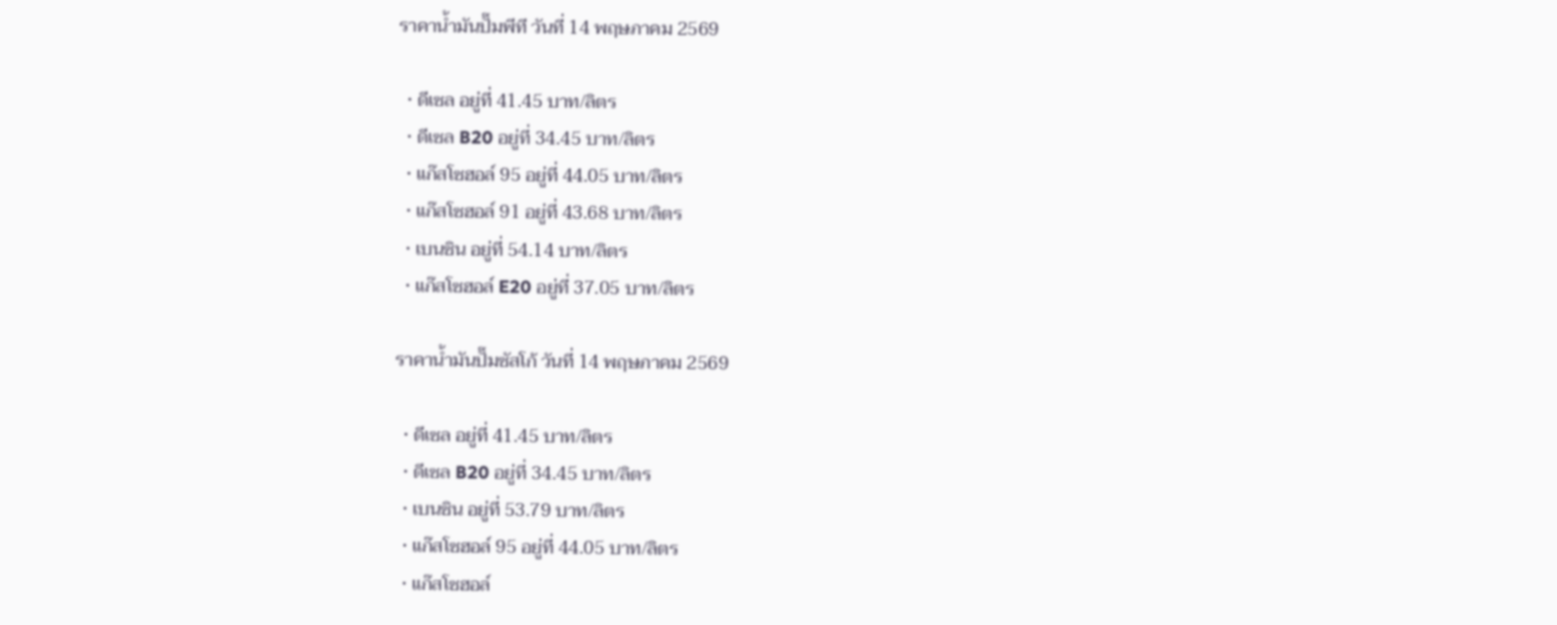ราคาน้ำมันปั๊มพีที วันที่ 14 พฤษภาคม 2569

  • ดีเซล อยู่ที่ 41.45 บาท/ลิตร
  • ดีเซล B20 อยู่ที่ 34.45 บาท/ลิตร
  • แก๊สโซฮอล์ 95 อยู่ที่ 44.05 บาท/ลิตร
  • แก๊สโซฮอล์ 91 อยู่ที่ 43.68 บาท/ลิตร
  • เบนซิน อยู่ที่ 54.14 บาท/ลิตร
  • แก๊สโซฮอล์ E20 อยู่ที่ 37.05 บาท/ลิตร

ราคาน้ำมันปั๊มซัสโก้ วันที่ 14 พฤษภาคม 2569

  • ดีเซล อยู่ที่ 41.45 บาท/ลิตร
  • ดีเซล B20 อยู่ที่ 34.45 บาท/ลิตร
  • เบนซิน อยู่ที่ 53.79 บาท/ลิตร
  • แก๊สโซฮอล์ 95 อยู่ที่ 44.05 บาท/ลิตร
  • แก๊สโซฮอล์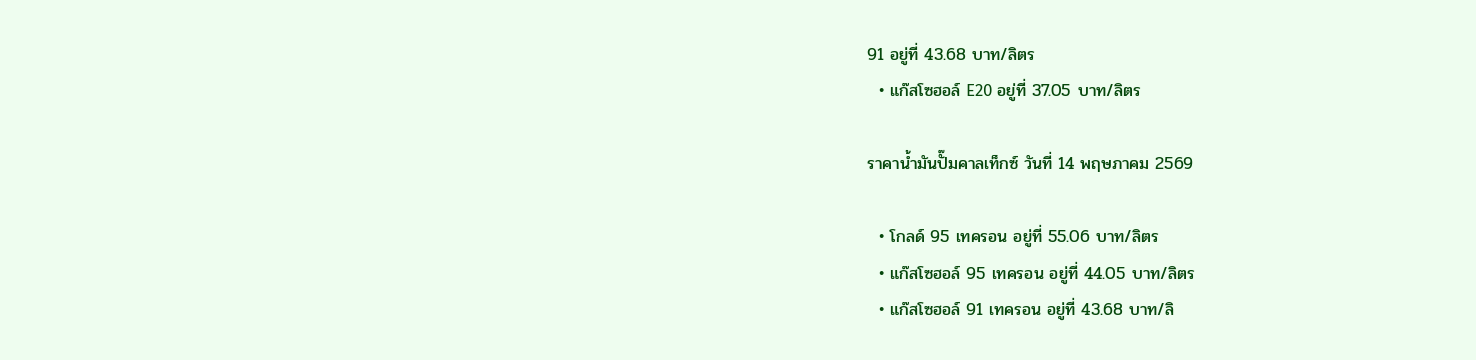91 อยู่ที่ 43.68 บาท/ลิตร
  • แก๊สโซฮอล์ E20 อยู่ที่ 37.05 บาท/ลิตร

ราคาน้ำมันปั๊มคาลเท็กซ์ วันที่ 14 พฤษภาคม 2569

  • โกลด์ 95 เทครอน อยู่ที่ 55.06 บาท/ลิตร
  • แก๊สโซฮอล์ 95 เทครอน อยู่ที่ 44.05 บาท/ลิตร
  • แก๊สโซฮอล์ 91 เทครอน อยู่ที่ 43.68 บาท/ลิ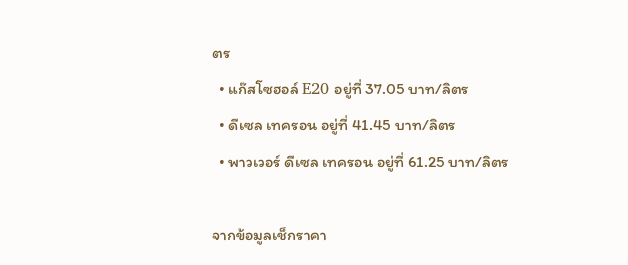ตร
  • แก๊สโซฮอล์ E20 อยู่ที่ 37.05 บาท/ลิตร
  • ดีเซล เทครอน อยู่ที่ 41.45 บาท/ลิตร
  • พาวเวอร์ ดีเซล เทครอน อยู่ที่ 61.25 บาท/ลิตร

จากข้อมูลเช็กราคา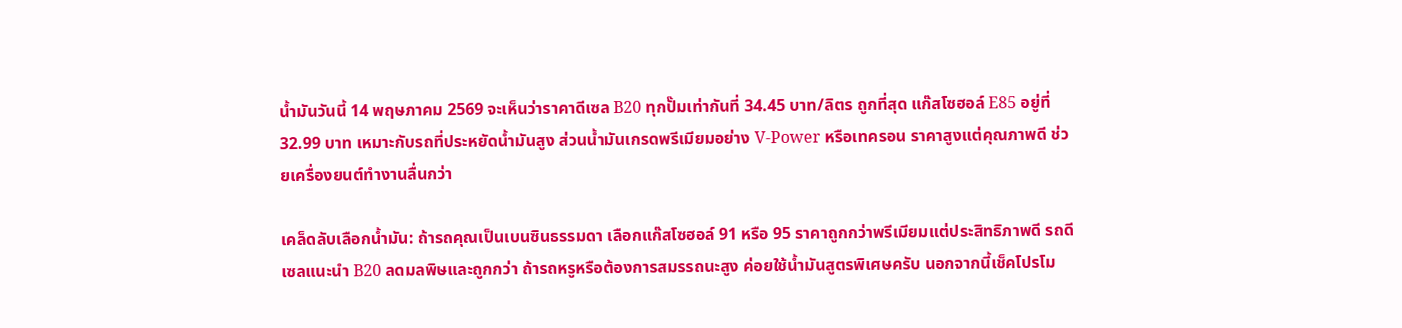น้ำมันวันนี้ 14 พฤษภาคม 2569 จะเห็นว่าราคาดีเซล B20 ทุกปั๊มเท่ากันที่ 34.45 บาท/ลิตร ถูกที่สุด แก๊สโซฮอล์ E85 อยู่ที่ 32.99 บาท เหมาะกับรถที่ประหยัดน้ำมันสูง ส่วนน้ำมันเกรดพรีเมียมอย่าง V-Power หรือเทครอน ราคาสูงแต่คุณภาพดี ช่วยเครื่องยนต์ทำงานลื่นกว่า

เคล็ดลับเลือกน้ำมัน: ถ้ารถคุณเป็นเบนซินธรรมดา เลือกแก๊สโซฮอล์ 91 หรือ 95 ราคาถูกกว่าพรีเมียมแต่ประสิทธิภาพดี รถดีเซลแนะนำ B20 ลดมลพิษและถูกกว่า ถ้ารถหรูหรือต้องการสมรรถนะสูง ค่อยใช้น้ำมันสูตรพิเศษครับ นอกจากนี้เช็คโปรโม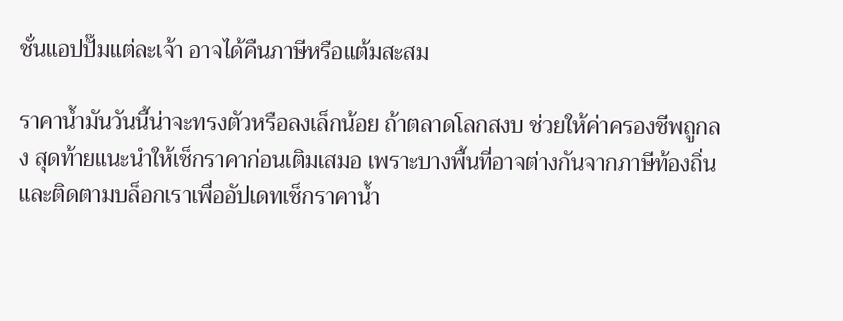ชั่นแอปปั๊มแต่ละเจ้า อาจได้คืนภาษีหรือแต้มสะสม

ราคาน้ำมันวันนี้น่าจะทรงตัวหรือลงเล็กน้อย ถ้าตลาดโลกสงบ ช่วยให้ค่าครองชีพถูกลง สุดท้ายแนะนำให้เช็กราคาก่อนเติมเสมอ เพราะบางพื้นที่อาจต่างกันจากภาษีท้องถิ่น และติดตามบล็อกเราเพื่ออัปเดทเช็กราคาน้ำ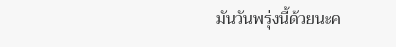มันวันพรุ่งนี้ด้วยนะค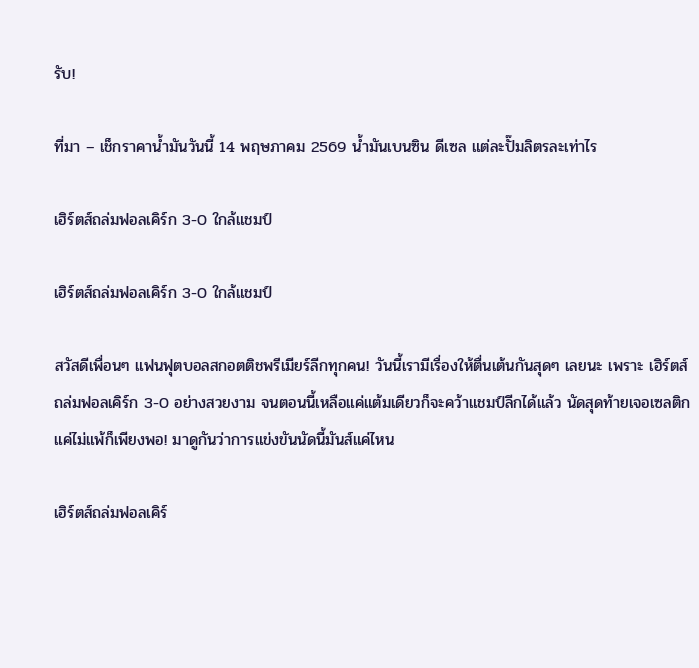รับ!

ที่มา – เช็กราคาน้ำมันวันนี้ 14 พฤษภาคม 2569 น้ำมันเบนซิน ดีเซล แต่ละปั๊มลิตรละเท่าไร

เฮิร์ตส์ถล่มฟอลเคิร์ก 3-0 ใกล้แชมป์

เฮิร์ตส์ถล่มฟอลเคิร์ก 3-0 ใกล้แชมป์

สวัสดีเพื่อนๆ แฟนฟุตบอลสกอตติชพรีเมียร์ลีกทุกคน! วันนี้เรามีเรื่องให้ตื่นเต้นกันสุดๆ เลยนะ เพราะ เฮิร์ตส์ถล่มฟอลเคิร์ก 3-0 อย่างสวยงาม จนตอนนี้เหลือแค่แต้มเดียวก็จะคว้าแชมป์ลีกได้แล้ว นัดสุดท้ายเจอเซลติก แค่ไม่แพ้ก็เพียงพอ! มาดูกันว่าการแข่งขันนัดนี้มันส์แค่ไหน

เฮิร์ตส์ถล่มฟอลเคิร์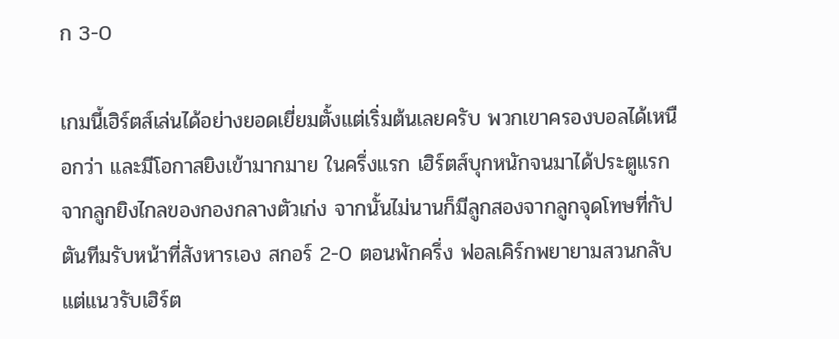ก 3-0

เกมนี้เฮิร์ตส์เล่นได้อย่างยอดเยี่ยมตั้งแต่เริ่มต้นเลยครับ พวกเขาครองบอลได้เหนือกว่า และมีโอกาสยิงเข้ามากมาย ในครึ่งแรก เฮิร์ตส์บุกหนักจนมาได้ประตูแรกจากลูกยิงไกลของกองกลางตัวเก่ง จากนั้นไม่นานก็มีลูกสองจากลูกจุดโทษที่กัปตันทีมรับหน้าที่สังหารเอง สกอร์ 2-0 ตอนพักครึ่ง ฟอลเคิร์กพยายามสวนกลับแต่แนวรับเฮิร์ต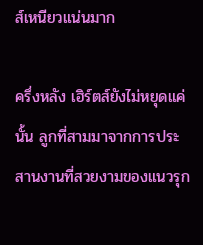ส์เหนียวแน่นมาก

ครึ่งหลัง เฮิร์ตส์ยังไม่หยุดแค่นั้น ลูกที่สามมาจากการประสานงานที่สวยงามของแนวรุก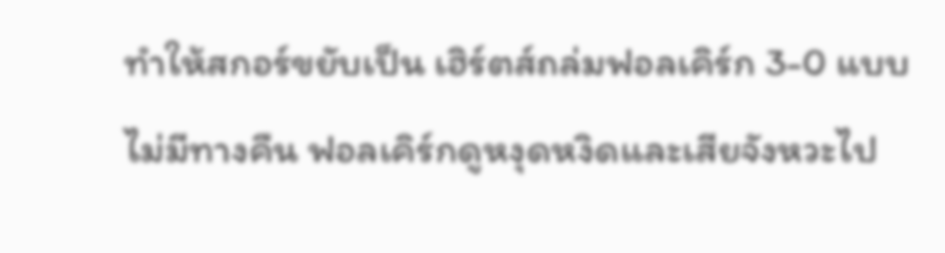ทำให้สกอร์ขยับเป็น เฮิร์ตส์ถล่มฟอลเคิร์ก 3-0 แบบไม่มีทางคืน ฟอลเคิร์กดูหงุดหงิดและเสียจังหวะไป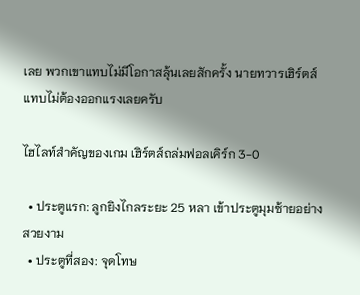เลย พวกเขาแทบไม่มีโอกาสลุ้นเลยสักครั้ง นายทวารเฮิร์ตส์แทบไม่ต้องออกแรงเลยครับ

ไฮไลท์สำคัญของเกม เฮิร์ตส์ถล่มฟอลเคิร์ก 3-0

  • ประตูแรก: ลูกยิงไกลระยะ 25 หลา เข้าประตูมุมซ้ายอย่างสวยงาม
  • ประตูที่สอง: จุดโทษ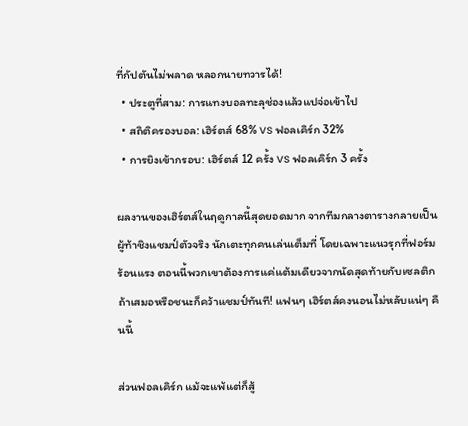ที่กัปตันไม่พลาด หลอกนายทวารได้!
  • ประตูที่สาม: การแทงบอลทะลุช่องแล้วแปจ่อเข้าไป
  • สถิติครองบอล: เฮิร์ตส์ 68% vs ฟอลเคิร์ก 32%
  • การยิงเข้ากรอบ: เฮิร์ตส์ 12 ครั้ง vs ฟอลเคิร์ก 3 ครั้ง

ผลงานของเฮิร์ตส์ในฤดูกาลนี้สุดยอดมาก จากทีมกลางตารางกลายเป็นผู้ท้าชิงแชมป์ตัวจริง นักเตะทุกคนเล่นเต็มที่ โดยเฉพาะแนวรุกที่ฟอร์มร้อนแรง ตอนนี้พวกเขาต้องการแค่แต้มเดียวจากนัดสุดท้ายกับเซลติก ถ้าเสมอหรือชนะก็คว้าแชมป์ทันที! แฟนๆ เฮิร์ตส์คงนอนไม่หลับแน่ๆ คืนนี้

ส่วนฟอลเคิร์ก แม้จะแพ้แต่ก็สู้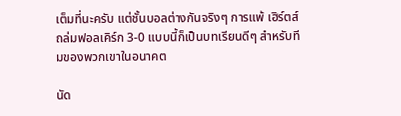เต็มที่นะครับ แต่ชั้นบอลต่างกันจริงๆ การแพ้ เฮิร์ตส์ถล่มฟอลเคิร์ก 3-0 แบบนี้ก็เป็นบทเรียนดีๆ สำหรับทีมของพวกเขาในอนาคต

นัด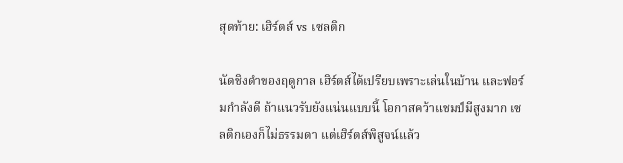สุดท้าย: เฮิร์ตส์ vs เซลติก

นัดชิงดำของฤดูกาล เฮิร์ตส์ได้เปรียบเพราะเล่นในบ้าน และฟอร์มกำลังดี ถ้าแนวรับยังแน่นแบบนี้ โอกาสคว้าแชมป์มีสูงมาก เซลติกเองก็ไม่ธรรมดา แต่เฮิร์ตส์พิสูจน์แล้ว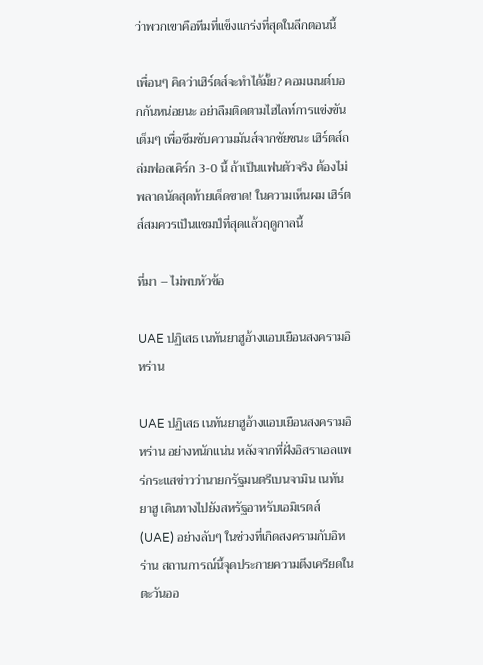ว่าพวกเขาคือทีมที่แข็งแกร่งที่สุดในลีกตอนนี้

เพื่อนๆ คิดว่าเฮิร์ตส์จะทำได้มั้ย? คอมเมนต์บอกกันหน่อยนะ อย่าลืมติดตามไฮไลท์การแข่งขันเต็มๆ เพื่อซึมซับความมันส์จากชัยชนะ เฮิร์ตส์ถล่มฟอลเคิร์ก 3-0 นี้ ถ้าเป็นแฟนตัวจริง ต้องไม่พลาดนัดสุดท้ายเด็ดขาด! ในความเห็นผม เฮิร์ตส์สมควรเป็นแชมป์ที่สุดแล้วฤดูกาลนี้

ที่มา – ไม่พบหัวข้อ

UAE ปฏิเสธ เนทันยาฮูอ้างแอบเยือนสงครามอิหร่าน

UAE ปฏิเสธ เนทันยาฮูอ้างแอบเยือนสงครามอิหร่าน อย่างหนักแน่น หลังจากที่ฝั่งอิสราเอลแพร่กระแสข่าวว่านายกรัฐมนตรีเบนจามิน เนทันยาฮู เดินทางไปยังสหรัฐอาหรับเอมิเรตส์ (UAE) อย่างลับๆ ในช่วงที่เกิดสงครามกับอิหร่าน สถานการณ์นี้จุดประกายความตึงเครียดในตะวันออ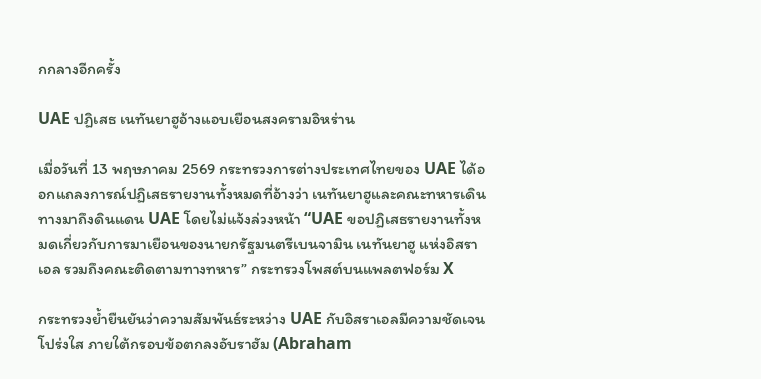กกลางอีกครั้ง

UAE ปฏิเสธ เนทันยาฮูอ้างแอบเยือนสงครามอิหร่าน

เมื่อวันที่ 13 พฤษภาคม 2569 กระทรวงการต่างประเทศไทยของ UAE ได้ออกแถลงการณ์ปฏิเสธรายงานทั้งหมดที่อ้างว่า เนทันยาฮูและคณะทหารเดินทางมาถึงดินแดน UAE โดยไม่แจ้งล่วงหน้า “UAE ขอปฏิเสธรายงานทั้งหมดเกี่ยวกับการมาเยือนของนายกรัฐมนตรีเบนจามิน เนทันยาฮู แห่งอิสราเอล รวมถึงคณะติดตามทางทหาร” กระทรวงโพสต์บนแพลตฟอร์ม X

กระทรวงย้ำยืนยันว่าความสัมพันธ์ระหว่าง UAE กับอิสราเอลมีความชัดเจน โปร่งใส ภายใต้กรอบข้อตกลงอับราฮัม (Abraham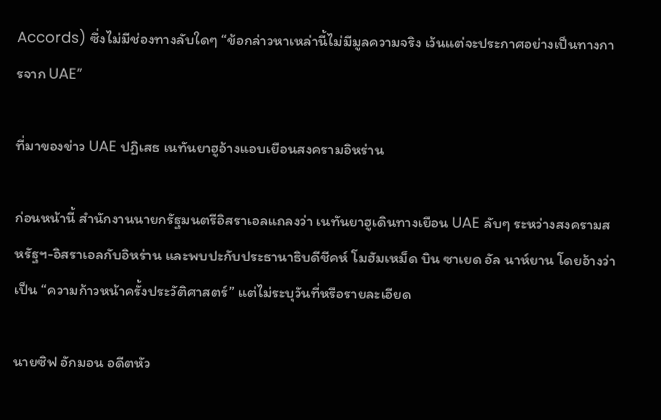Accords) ซึ่งไม่มีช่องทางลับใดๆ “ข้อกล่าวหาเหล่านี้ไม่มีมูลความจริง เว้นแต่จะประกาศอย่างเป็นทางการจาก UAE”

ที่มาของข่าว UAE ปฏิเสธ เนทันยาฮูอ้างแอบเยือนสงครามอิหร่าน

ก่อนหน้านี้ สำนักงานนายกรัฐมนตรีอิสราเอลแถลงว่า เนทันยาฮูเดินทางเยือน UAE ลับๆ ระหว่างสงครามสหรัฐฯ-อิสราเอลกับอิหร่าน และพบปะกับประธานาธิบดีชีคห์ โมฮัมเหม็ด บิน ซาเยด อัล นาห์ยาน โดยอ้างว่าเป็น “ความก้าวหน้าครั้งประวัติศาสตร์” แต่ไม่ระบุวันที่หรือรายละเอียด

นายซิฟ อักมอน อดีตหัว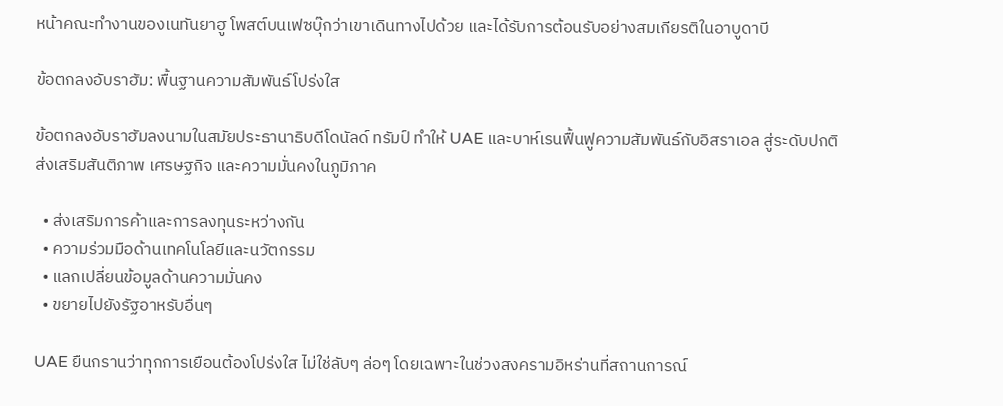หน้าคณะทำงานของเนทันยาฮู โพสต์บนเฟซบุ๊กว่าเขาเดินทางไปด้วย และได้รับการต้อนรับอย่างสมเกียรติในอาบูดาบี

ข้อตกลงอับราฮัม: พื้นฐานความสัมพันธ์โปร่งใส

ข้อตกลงอับราฮัมลงนามในสมัยประธานาธิบดีโดนัลด์ ทรัมป์ ทำให้ UAE และบาห์เรนฟื้นฟูความสัมพันธ์กับอิสราเอล สู่ระดับปกติ ส่งเสริมสันติภาพ เศรษฐกิจ และความมั่นคงในภูมิภาค

  • ส่งเสริมการค้าและการลงทุนระหว่างกัน
  • ความร่วมมือด้านเทคโนโลยีและนวัตกรรม
  • แลกเปลี่ยนข้อมูลด้านความมั่นคง
  • ขยายไปยังรัฐอาหรับอื่นๆ

UAE ยืนกรานว่าทุกการเยือนต้องโปร่งใส ไม่ใช่ลับๆ ล่อๆ โดยเฉพาะในช่วงสงครามอิหร่านที่สถานการณ์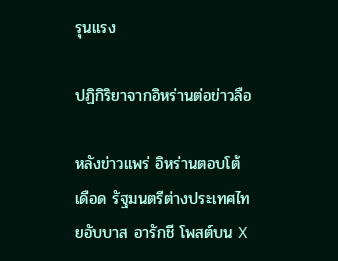รุนแรง

ปฏิกิริยาจากอิหร่านต่อข่าวลือ

หลังข่าวแพร่ อิหร่านตอบโต้เดือด รัฐมนตรีต่างประเทศไทยอับบาส อารักชี โพสต์บน X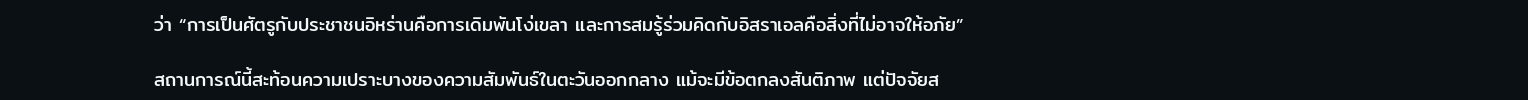ว่า “การเป็นศัตรูกับประชาชนอิหร่านคือการเดิมพันโง่เขลา และการสมรู้ร่วมคิดกับอิสราเอลคือสิ่งที่ไม่อาจให้อภัย”

สถานการณ์นี้สะท้อนความเปราะบางของความสัมพันธ์ในตะวันออกกลาง แม้จะมีข้อตกลงสันติภาพ แต่ปัจจัยส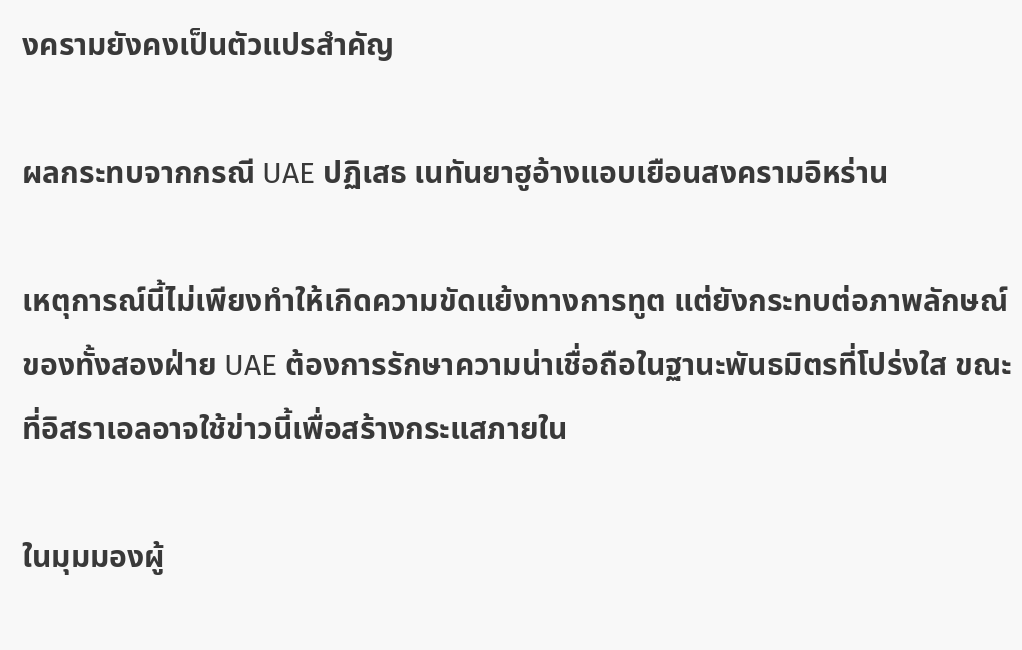งครามยังคงเป็นตัวแปรสำคัญ

ผลกระทบจากกรณี UAE ปฏิเสธ เนทันยาฮูอ้างแอบเยือนสงครามอิหร่าน

เหตุการณ์นี้ไม่เพียงทำให้เกิดความขัดแย้งทางการทูต แต่ยังกระทบต่อภาพลักษณ์ของทั้งสองฝ่าย UAE ต้องการรักษาความน่าเชื่อถือในฐานะพันธมิตรที่โปร่งใส ขณะที่อิสราเอลอาจใช้ข่าวนี้เพื่อสร้างกระแสภายใน

ในมุมมองผู้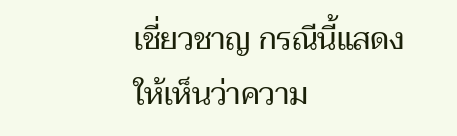เชี่ยวชาญ กรณีนี้แสดงให้เห็นว่าความ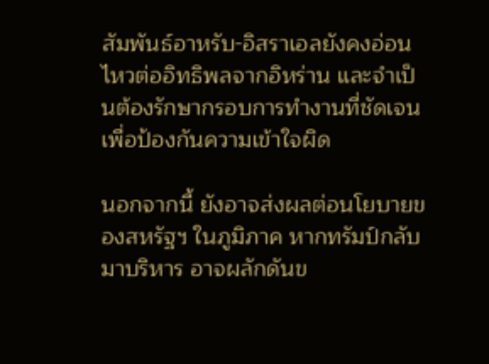สัมพันธ์อาหรับ-อิสราเอลยังคงอ่อนไหวต่ออิทธิพลจากอิหร่าน และจำเป็นต้องรักษากรอบการทำงานที่ชัดเจนเพื่อป้องกันความเข้าใจผิด

นอกจากนี้ ยังอาจส่งผลต่อนโยบายของสหรัฐฯ ในภูมิภาค หากทรัมป์กลับมาบริหาร อาจผลักดันข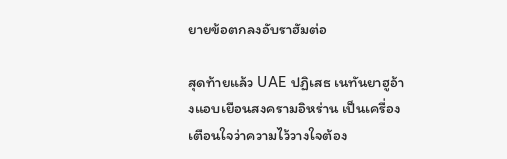ยายข้อตกลงอับราฮัมต่อ

สุดท้ายแล้ว UAE ปฏิเสธ เนทันยาฮูอ้างแอบเยือนสงครามอิหร่าน เป็นเครื่องเตือนใจว่าความไว้วางใจต้อง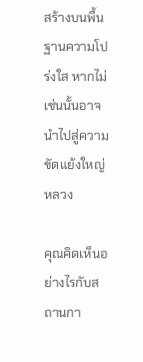สร้างบนพื้นฐานความโปร่งใส หากไม่เช่นนั้นอาจนำไปสู่ความขัดแย้งใหญ่หลวง

คุณคิดเห็นอย่างไรกับสถานกา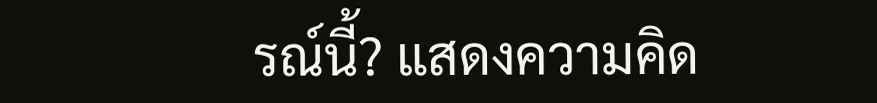รณ์นี้? แสดงความคิด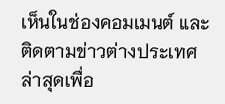เห็นในช่องคอมเมนต์ และติดตามข่าวต่างประเทศล่าสุดเพื่อ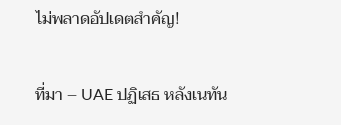ไม่พลาดอัปเดตสำคัญ!

ที่มา – UAE ปฏิเสธ หลังเนทัน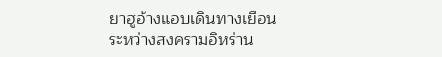ยาฮูอ้างแอบเดินทางเยือนระหว่างสงครามอิหร่าน